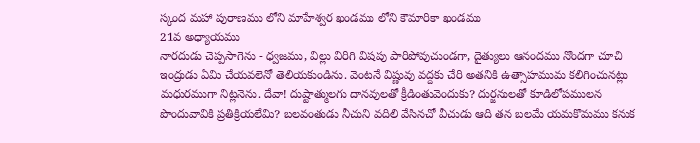స్కంద మహా పురాణము లోని మాహేశ్వర ఖండము లోని కౌమారికా ఖండము
21వ అధ్యాయము
నారదుడు చెప్పసాగెను - ధ్వజము, విల్లు విరిగి విషపు పారిపోవుచుండగా, దైత్యులు ఆనందము నొందగా చూచి ఇంద్రుడు ఏమి చేయవలెనో తెలియకుండిను. వెంటనే విష్ణువు వద్దకు చేరి అతనికి ఉత్సాహముమ కలిగించునట్లు మధురముగా నిట్లనెను. దేవా! దుష్టాత్ములగు దానవులతో క్రీడింతువెందుకు? దుర్జనులతో కూడిలోపములన పొందువావికి ప్రతిక్రియలేమి? బలవంతుడు నీచుని వదిలి వేసినచో వీచుడు ఆది తన బలమే యమకొమము కనుక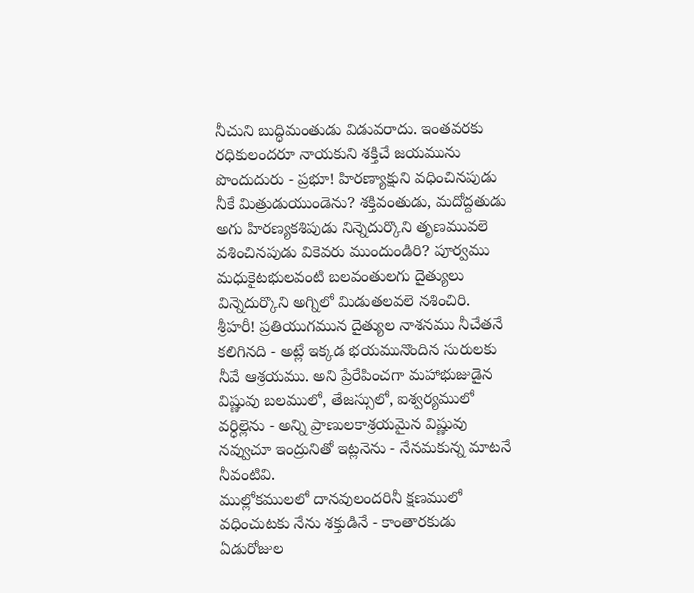నీచుని బుద్ధిమంతుడు విడువరాదు. ఇంతవరకు రధికులందరూ నాయకుని శక్తిచే జయమును పొందుదురు - ప్రభూ! హిరణ్యాక్షుని వధించినపుడు నీకే మిత్రుడుయుండెను? శక్తివంతుడు, మదోద్దతుడు అగు హిరణ్యకశిపుడు నిన్నెదుర్కొని తృణమువలె వశించినపుడు వికెవరు ముందుండిరి? పూర్వము మధుకైటభులవంటి బలవంతులగు దైత్యులు విన్నెదుర్కొని అగ్నిలో మిడుతలవలె నశించిరి. శ్రీహరీ! ప్రతియుగమున దైత్యుల నాశనము నీచేతనే కలిగినది - అట్లే ఇక్కడ భయమునొందిన సురులకు నీవే ఆశ్రయము. అని ప్రేరేపించగా మహాభుజుడైన విష్ణువు బలములో, తేజస్సులో, ఐశ్వర్యములో వర్ధిల్లెను - అన్ని ప్రాణులకాశ్రయమైన విష్ణువు నవ్వుచూ ఇంద్రునితో ఇట్లనెను - నేనమకున్న మాటనే నీవంటివి.
ముల్లోకములలో దానవులందరినీ క్షణములో వధించుటకు నేను శక్తుడినే - కాంతారకుడు ఏడురోజుల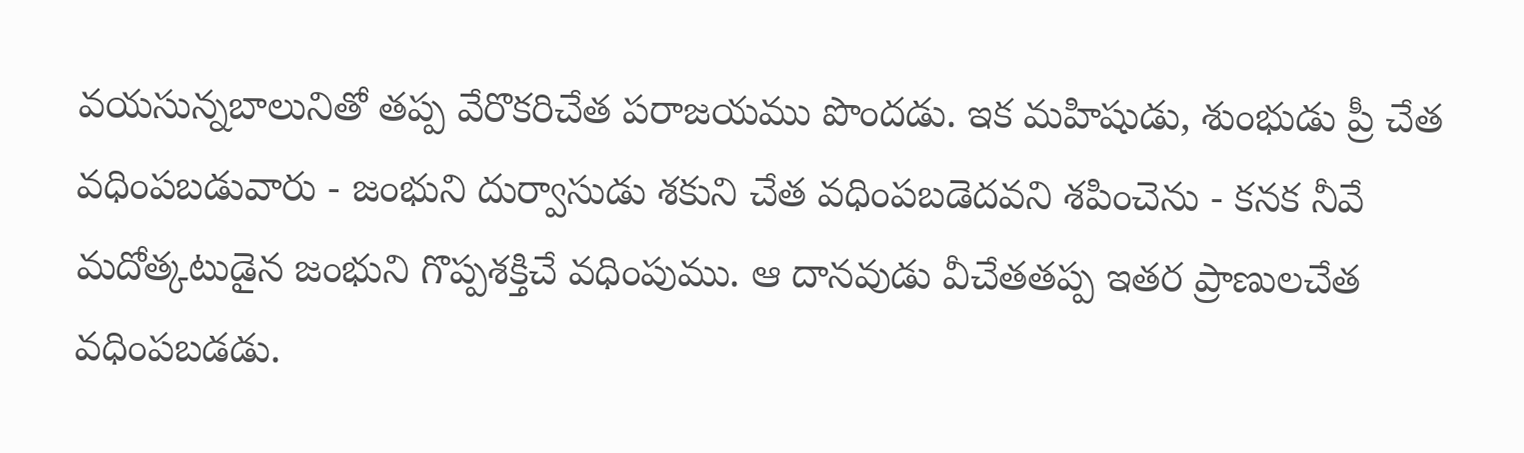వయసున్నబాలునితో తప్ప వేరొకరిచేత పరాజయము పొందడు. ఇక మహిషుడు, శుంభుడు ప్రీ చేత వధింపబడువారు - జంభుని దుర్వాసుడు శకుని చేత వధింపబడెదవని శపించెను - కనక నీవే మదోత్కటుడైన జంభుని గొప్పశక్తిచే వధింపుము. ఆ దానవుడు వీచేతతప్ప ఇతర ప్రాణులచేత వధింపబడడు.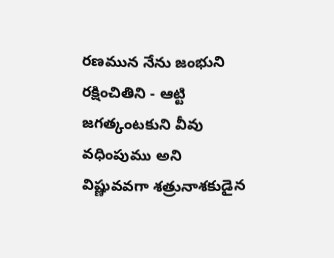రణమున నేను జంభుని రక్షించితిని - ఆట్టి జగత్కంటకుని వీవు వధింపుము అని విష్ణువవగా శత్రునాశకుడైన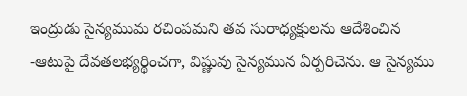ఇంద్రుడు సైన్యముమ రచింపమని తవ సురాధ్యక్షులను ఆదేశించిన -ఆటుపై దేవతలభ్యర్థించగా, విష్ణువు సైన్యమున ఏర్పరిచెను. ఆ సైన్యము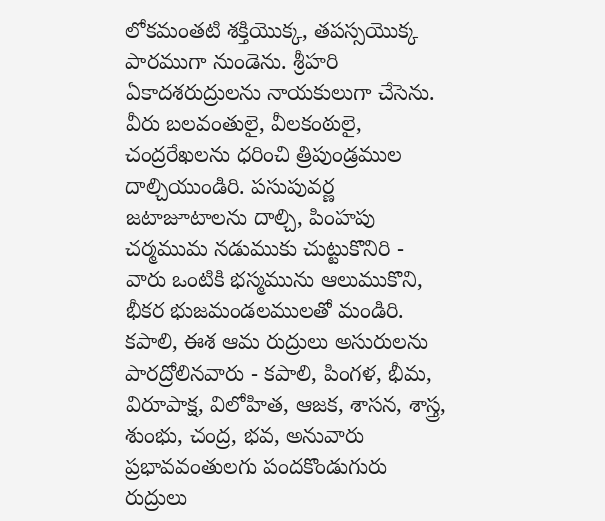లోకమంతటి శక్తియొక్క, తపస్సయొక్క పారముగా నుండెను. శ్రీహరి ఏకాదశరుద్రులను నాయకులుగా చేసెను. వీరు బలవంతులై, వీలకంఠులై, చంద్రరేఖలను ధరించి త్రిపుండ్రముల దాల్చియుండిరి. పసుపువర్ణ జటాజూటాలను దాల్చి, పింహపు చర్మముమ నడుముకు చుట్టుకొనిరి - వారు ఒంటికి భస్మమును ఆలుముకొని, భీకర భుజమండలములతో మండిరి. కపాలి, ఈశ ఆమ రుద్రులు అసురులను పారద్రోలినవారు - కపాలి, పింగళ, భీమ, విరూపాక్ష, విలోహిత, ఆజక, శాసన, శాస్త్ర, శుంభు, చంద్ర, భవ, అనువారు ప్రభావవంతులగు పందకొండుగురు రుద్రులు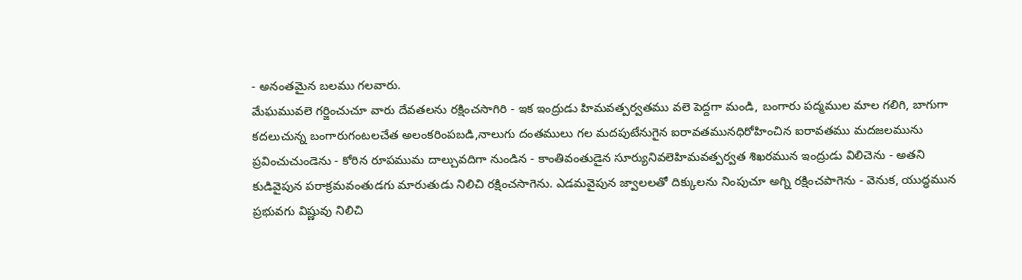- అనంతమైన బలము గలవారు.
మేఘమువలె గర్జించుచూ వారు దేవతలను రక్షించసాగిరి - ఇక ఇంద్రుడు హిమవత్పర్వతము వలె పెద్దగా మండి, బంగారు పద్మముల మాల గలిగి, బాగుగా కదలుచున్న బంగారుగంటలచేత అలంకరింపబడి,నాలుగు దంతములు గల మదపుటేనుగైన ఐరావతమునధిరోహించిన ఐరావతము మదజలమును ప్రవించుచుండెను - కోరిన రూపముమ దాల్చువదిగా నుండిన - కాంతివంతుడైన సూర్యునివలెహిమవత్పర్వత శిఖరమున ఇంద్రుడు విలిచెను - అతని కుడివైపున పరాక్రమవంతుడగు మారుతుడు నిలిచి రక్షించసాగెను. ఎడమవైపున జ్వాలలతో దిక్కులను నింపుచూ అగ్ని రక్షించపాగెను - వెనుక, యుద్ధమున ప్రభువగు విష్ణువు నిలిచి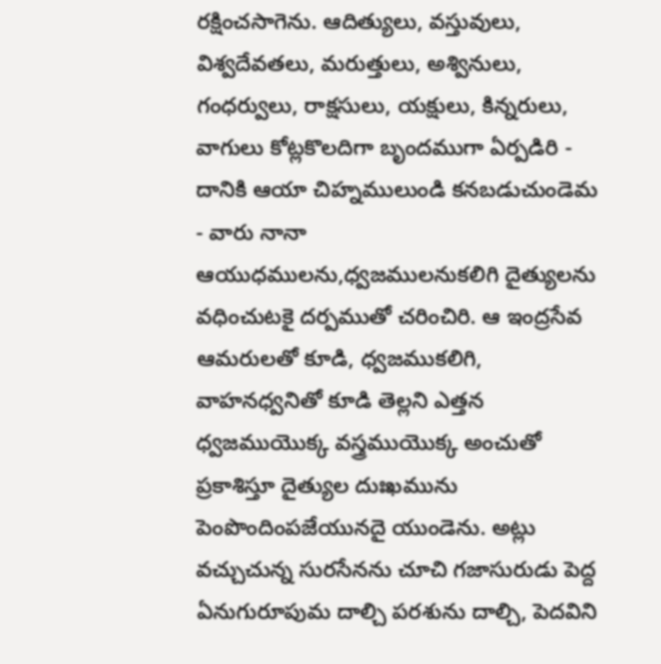రక్షించసాగెను. ఆదిత్యులు, వస్తువులు, విశ్వదేవతలు, మరుత్తులు, అశ్వినులు, గంధర్వులు, రాక్షసులు, యక్షులు, కిన్నరులు, వాగులు కోట్లకొలదిగా బృందముగా ఏర్పడిరి - దానికి ఆయా చిహ్నములుండి కనబడుచుండెమ - వారు నానా ఆయుధములను,ధ్వజములనుకలిగి దైత్యులను వధించుటకై దర్పముతో చరించిరి. ఆ ఇంద్రసేవ ఆమరులతో కూడి, ధ్వజముకలిగి, వాహనధ్వనితో కూడి తెల్లని ఎత్తన ధ్వజముయొక్క వస్త్రముయొక్క అంచుతో ప్రకాశిస్తూ దైత్యుల దుఃఖమును పెంపొందింపజేయునదై యుండెను. అట్లు వచ్చుచున్న సురసేనను చూచి గజాసురుడు పెద్ద ఏనుగురూపుమ దాల్చి పరశును దాల్చి, పెదవిని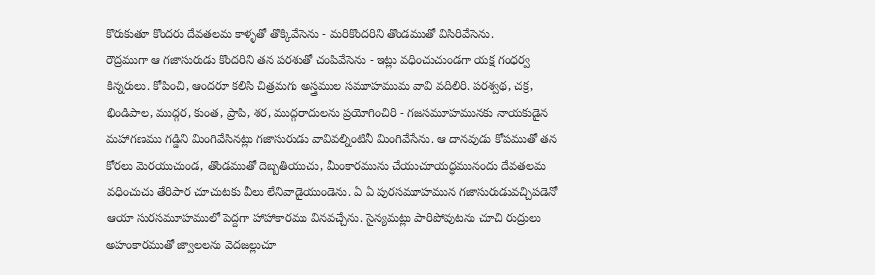కొరుకుతూ కొందరు దేవతలమ కాళ్ళతో తొక్కివేసెను - మరికొందరిని తొండముతో విసిరివేసెను.
రౌద్రముగా ఆ గజాసురుడు కొందరిని తన పరశుతో చంపివేసెను - ఇట్లు వధించుచుండగా యక్ష గంధర్వ కిన్నరులు. కోపించి, ఆందరూ కలిసి చిత్రమగు అస్త్రముల సమూహముమ వావి వదిలిరి. పరశ్వథ, చక్ర, భిండిపాల, ముద్గర, కుంత, ప్రాపి, శర, ముద్గరాదులను ప్రయోగించిరి - గజసమూహమునకు నాయకుడైన మహాగణము గడ్డిని మింగివేసినట్లు గజాసురుడు వావివల్నింటినీ మింగివేసేను. ఆ దానవుడు కోపముతో తన కోరలు మెరయుచుండ, తొండముతో దెబ్బతియుచు, మీంకారమును చేయుచూయద్ధమునందు దేవతలమ వధించుచు తేరిపార చూచుటకు వీలు లేనివాడైయుండెను. ఏ ఏ పురసమూహమున గజాసురుడువచ్చిపడెనో ఆయా సురసమూహములో పెద్దగా హాహాకారము వినవచ్చేను. సైన్యమట్లు పారిపోవుటను చూచి రుద్రులు అహంకారముతో జ్వాలలను వెదజల్లుచూ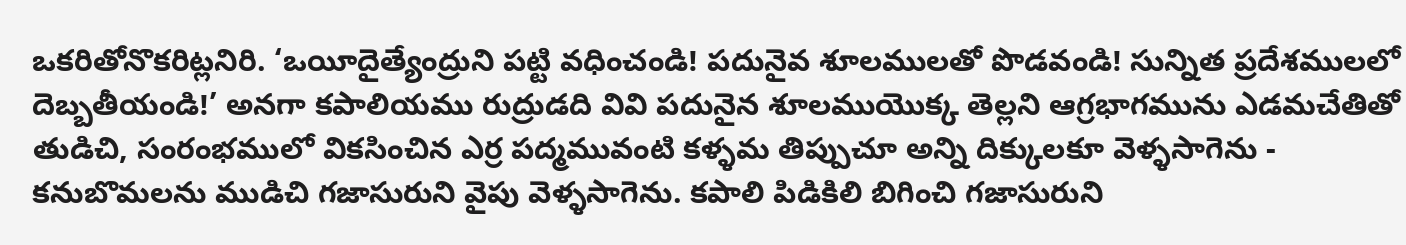ఒకరితోనొకరిట్లనిరి. ‘ఒయీదైత్యేంద్రుని పట్టి వధించండి! పదునైవ శూలములతో పొడవండి! సున్నిత ప్రదేశములలో దెబ్బతీయండి!’ అనగా కపాలియము రుద్రుడది వివి పదునైన శూలముయొక్క తెల్లని ఆగ్రభాగమును ఎడమచేతితో తుడిచి, సంరంభములో వికసించిన ఎర్ర పద్మమువంటి కళ్ళమ తిప్పుచూ అన్ని దిక్కులకూ వెళ్ళసాగెను - కనుబొమలను ముడిచి గజాసురుని వైపు వెళ్ళసాగెను. కపాలి పిడికిలి బిగించి గజాసురుని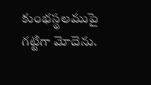కుంభస్థలముపై గట్టిగా మోదెను.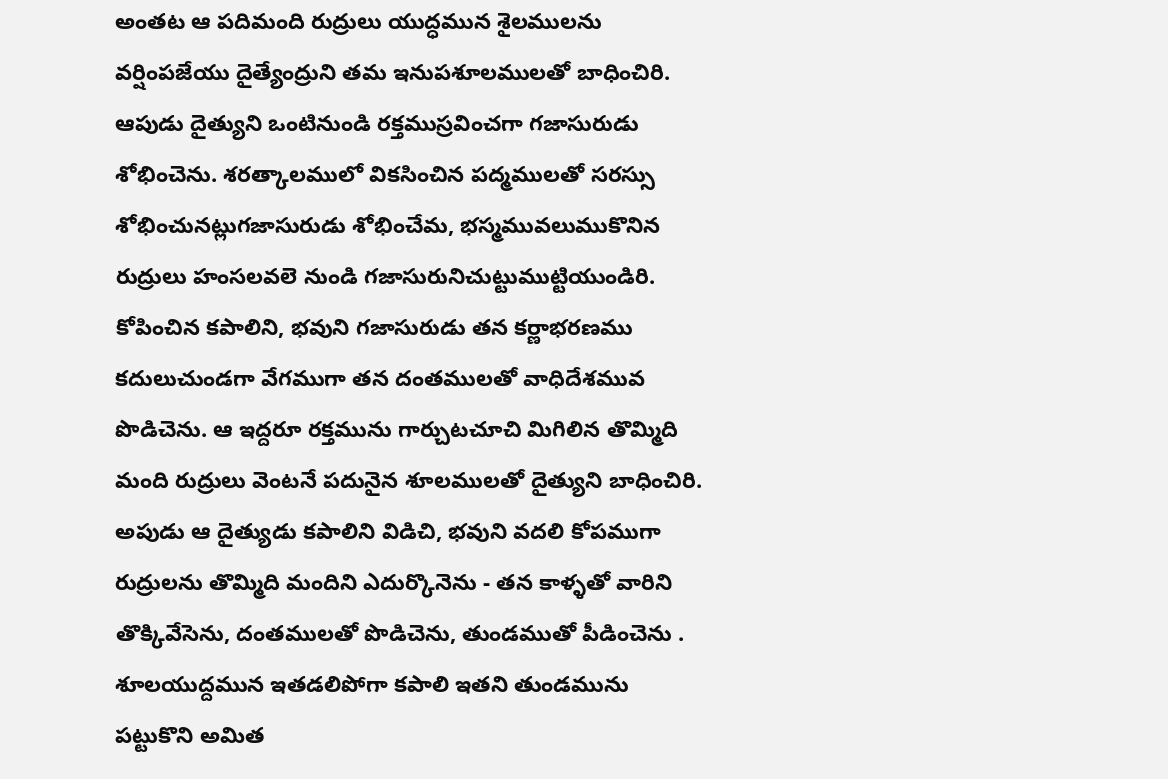అంతట ఆ పదిమంది రుద్రులు యుద్ధమున శైలములను వర్షింపజేయు దైత్యేంద్రుని తమ ఇనుపశూలములతో బాధించిరి. ఆపుడు దైత్యుని ఒంటినుండి రక్తముస్రవించగా గజాసురుడు శోభించెను. శరత్కాలములో వికసించిన పద్మములతో సరస్సు శోభించునట్లుగజాసురుడు శోభించేమ, భస్మమువలుముకొనిన రుద్రులు హంసలవలె నుండి గజాసురునిచుట్టుముట్టియుండిరి. కోపించిన కపాలిని, భవుని గజాసురుడు తన కర్ణాభరణము కదులుచుండగా వేగముగా తన దంతములతో వాధిదేశమువ పొడిచెను. ఆ ఇద్దరూ రక్తమును గార్చుటచూచి మిగిలిన తొమ్మిది మంది రుద్రులు వెంటనే పదునైన శూలములతో దైత్యుని బాధించిరి. అపుడు ఆ దైత్యుడు కపాలిని విడిచి, భవుని వదలి కోపముగా రుద్రులను తొమ్మిది మందిని ఎదుర్కొనెను - తన కాళ్ళతో వారిని తొక్కివేసెను, దంతములతో పొడిచెను, తుండముతో పీడించెను . శూలయుద్దమున ఇతడలిపోగా కపాలి ఇతని తుండమును పట్టుకొని అమిత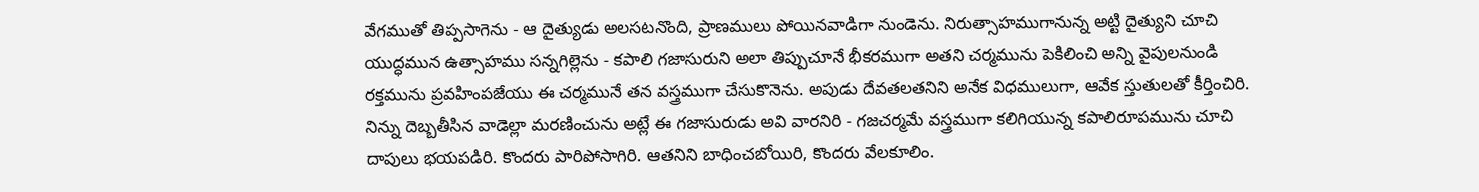వేగముతో తిప్పసాగెను - ఆ దైత్యుడు అలసటనొంది, ప్రాణములు పోయినవాడిగా నుండెను. నిరుత్సాహముగానున్న అట్టి దైత్యుని చూచి యుద్ధమున ఉత్సాహము సన్నగిల్లెను - కపాలి గజాసురుని అలా తిప్పుచూనే భీకరముగా అతని చర్మమును పెకిలించి అన్ని వైపులనుండి రక్తమును ప్రవహింపజేయు ఈ చర్మమునే తన వస్త్రముగా చేసుకొనెను. అపుడు దేవతలతనిని అనేక విధములుగా, ఆవేక స్తుతులతో కీర్తించిరి.
నిన్ను దెబ్బతీసిన వాడెల్లా మరణించును అట్లే ఈ గజాసురుడు అవి వారనిరి - గజచర్మమే వస్త్రముగా కలిగియున్న కపాలిరూపమును చూచి దాపులు భయపడిరి. కొందరు పారిపోసాగిరి. ఆతనిని బాధించబోయిరి, కొందరు వేలకూలిం.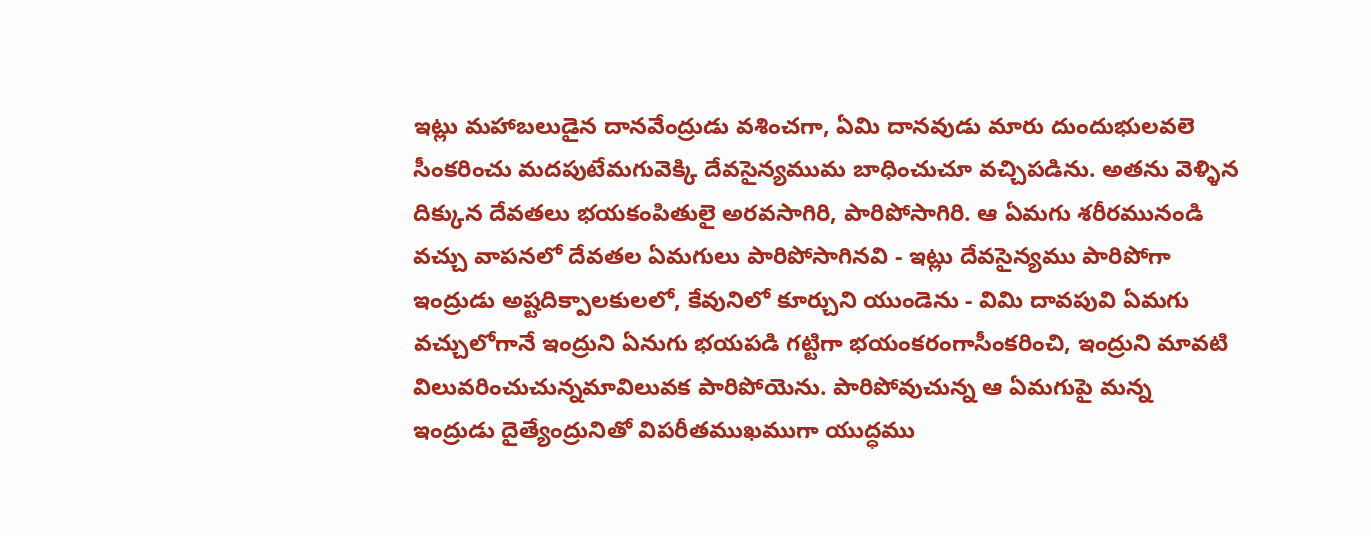ఇట్లు మహాబలుడైన దానవేంద్రుడు వశించగా, ఏమి దానవుడు మారు దుందుభులవలె సీంకరించు మదపుటేమగువెక్కి దేవసైన్యముమ బాధించుచూ వచ్చిపడిను. అతను వెళ్ళిన దిక్కున దేవతలు భయకంపితులై అరవసాగిరి, పారిపోసాగిరి. ఆ ఏమగు శరీరమునండి వచ్చు వాపనలో దేవతల ఏమగులు పారిపోసాగినవి - ఇట్లు దేవసైన్యము పారిపోగా ఇంద్రుడు అష్టదిక్పాలకులలో, కేవునిలో కూర్చుని యుండెను - విమి దావపువి ఏమగు వచ్చులోగానే ఇంద్రుని ఏనుగు భయపడి గట్టిగా భయంకరంగాసీంకరించి, ఇంద్రుని మావటి విలువరించుచున్నమావిలువక పారిపోయెను. పారిపోవుచున్న ఆ ఏమగుపై మన్న ఇంద్రుడు దైత్యేంద్రునితో విపరీతముఖముగా యుద్ధము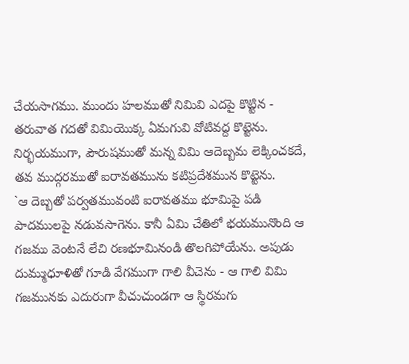చేయసాగము. ముందు హలముతో నిమివి ఎదపై కొట్టిన - తరువాత గదతో విమియొక్క ఏమగువి వోటివద్ద కొట్టెను. నిర్భయముగా, పౌరుషముతో మన్న విమి ఆదెబ్బమ లెక్కించకదే, తవ ముద్గరముతో ఐరావతమును కటిప్రదేశమున కొట్టెను.
`ఆ దెబ్బతో పర్వతమువంటి ఐరావతము భూమిపై పడి పాదములపై నడువసాగెను. కానీ ఏమి చేతిలో భయమునొంది ఆ గజము వెంటనే లేచి రణభూమినండి తొలగిపోయేను. అపుడు దుమ్ముధూళితో గూడి వేగముగా గాలి వీచెను - ఆ గాలి విమి గజమునకు ఎదురుగా వీచుచుండగా ఆ స్థిరమగు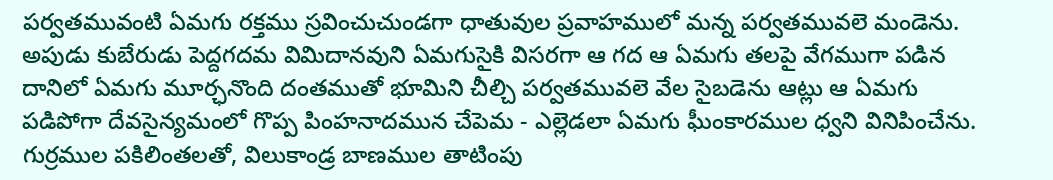పర్వతమువంటి ఏమగు రక్తము స్రవించుచుండగా ధాతువుల ప్రవాహములో మన్న పర్వతమువలె మండెను. అపుడు కుబేరుడు పెద్దగదమ విమిదానవుని ఏమగుసైకి విసరగా ఆ గద ఆ ఏమగు తలపై వేగముగా పడిన దానిలో ఏమగు మూర్ఛనొంది దంతముతో భూమిని చీల్చి పర్వతమువలె వేల సైబడెను ఆట్లు ఆ ఏమగు పడిపోగా దేవసైన్యమంలో గొప్ప పింహనాదమున చేపెమ - ఎల్లెడలా ఏమగు ఘీంకారముల ధ్వని వినిపించేను. గుర్రముల పకిలింతలతో, విలుకాండ్ర బాణముల తాటింపు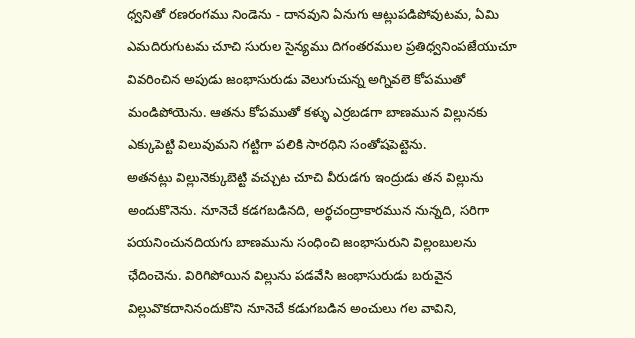ధ్వనితో రణరంగము నిండెను - దానవుని ఏనుగు ఆట్లుపడిపోవుటమ, ఏమి ఎమదిరుగుటమ చూచి సురుల సైన్యము దిగంతరముల ప్రతిధ్వనింపజేయుచూ వివరించిన అపుడు జంభాసురుడు వెలుగుచున్న అగ్నివలె కోపముతో మండిపోయెను. ఆతను కోపముతో కళ్ళు ఎర్రబడగా బాణమున విల్లునకు ఎక్కుపెట్టి విలువుమని గట్టిగా పలికి సారథిని సంతోషపెట్టెను.
అతనట్లు విల్లునెక్కుబెట్టి వచ్చుట చూచి వీరుడగు ఇంద్రుడు తన విల్లును అందుకొనెను. నూనెచే కడగబడినది, అర్థచంద్రాకారమున నున్నది, సరిగా పయనించునదియగు బాణమును సంధించి జంభాసురుని విల్లంబులను ఛేదించెను. విరిగిపోయిన విల్లును పడవేసి జంభాసురుడు బరువైన విల్లువొకదానినందుకొని నూనెచే కడుగబడిన అంచులు గల వావిని,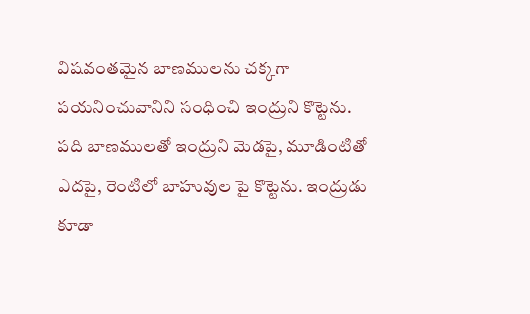విషవంతమైన బాణములను చక్కగా పయనించువానిని సంధించి ఇంద్రుని కొట్టెను. పది బాణములతో ఇంద్రుని మెడపై, మూడింటితో ఎదపై, రెంటిలో బాహువుల పై కొట్టెను. ఇంద్రుడు కూడా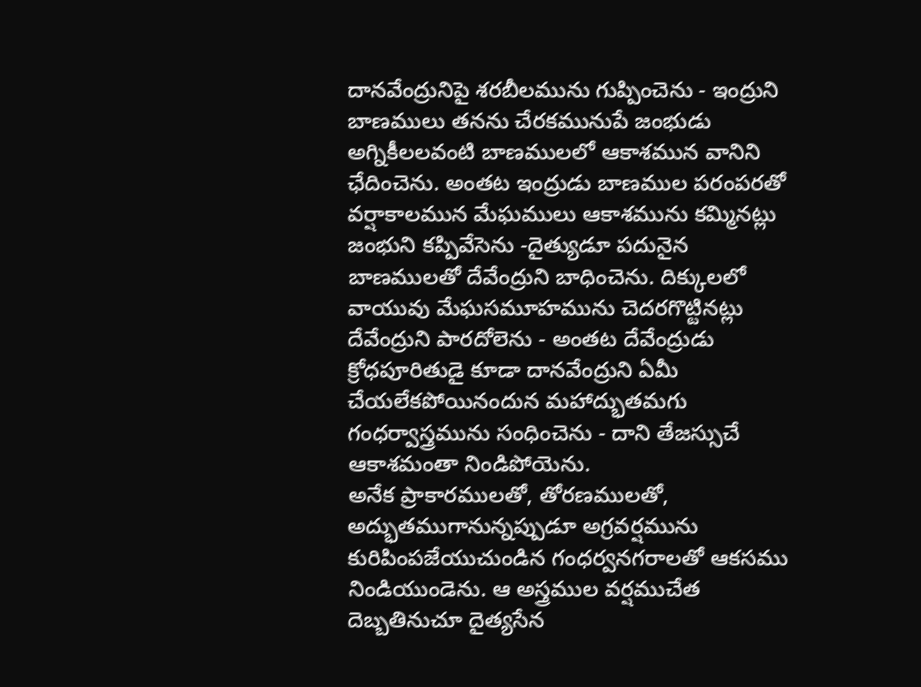దానవేంద్రునిపై శరబీలమును గుప్పించెను - ఇంద్రుని బాణములు తనను చేరకమునుపే జంభుడు అగ్నికీలలవంటి బాణములలో ఆకాశమున వానిని ఛేదించెను. అంతట ఇంద్రుడు బాణముల పరంపరతో వర్షాకాలమున మేఘములు ఆకాశమును కమ్మినట్లు జంభుని కప్పివేసెను -దైత్యుడూ పదునైన బాణములతో దేవేంద్రుని బాధించెను. దిక్కులలో వాయువు మేఘసమూహమును చెదరగొట్టినట్లు దేవేంద్రుని పారదోలెను - అంతట దేవేంద్రుడు క్రోధపూరితుడై కూడా దానవేంద్రుని ఏమీ చేయలేకపోయినందున మహాద్భుతమగు గంధర్వాస్త్రమును సంధించెను - దాని తేజస్సుచే ఆకాశమంతా నిండిపోయెను.
అనేక ప్రాకారములతో, తోరణములతో, అద్భుతముగానున్నప్పుడూ అగ్రవర్షమును కురిపింపజేయుచుండిన గంధర్వనగరాలతో ఆకసము నిండియుండెను. ఆ అస్త్రముల వర్షముచేత దెబ్బతినుచూ దైత్యసేన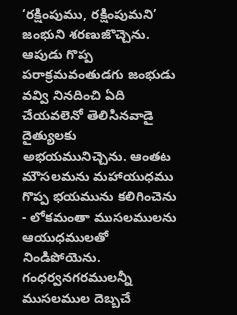‘రక్షింపుము, రక్షింపుమని’ జంభుని శరణుజొచ్చెను. ఆపుడు గొప్ప పరాక్రమవంతుడగు జంభుడు వవ్వి నినదించి ఏది చేయవలెనో తెలిసినవాడై దైత్యులకు అభయమునిచ్చెను. ఆంతట మౌసలమను మహాయుధము గొప్ప భయమును కలిగించెను - లోకమంతా ముసలములను ఆయుధములతో నిండిపోయెను. గంధర్వనగరములన్నీ ముసలముల దెబ్బచే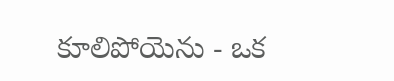కూలిపోయెను - ఒక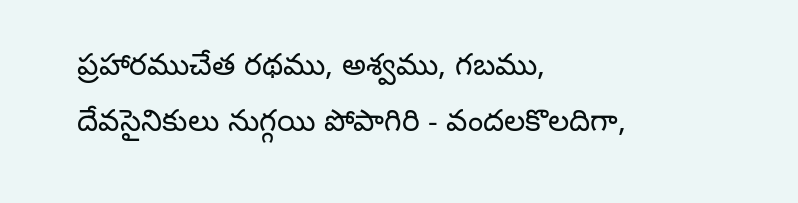ప్రహారముచేత రథము, అశ్వము, గబము, దేవసైనికులు నుగ్గయి పోపాగిరి - వందలకొలదిగా,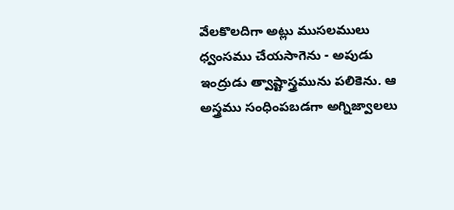వేలకొలదిగా అట్లు ముసలములు ధ్వంసము చేయసాగెను - అపుడు ఇంద్రుడు త్వాష్టాస్త్రమును పలికెను. ఆ అస్త్రము సంధింపబడగా అగ్నిజ్వాలలు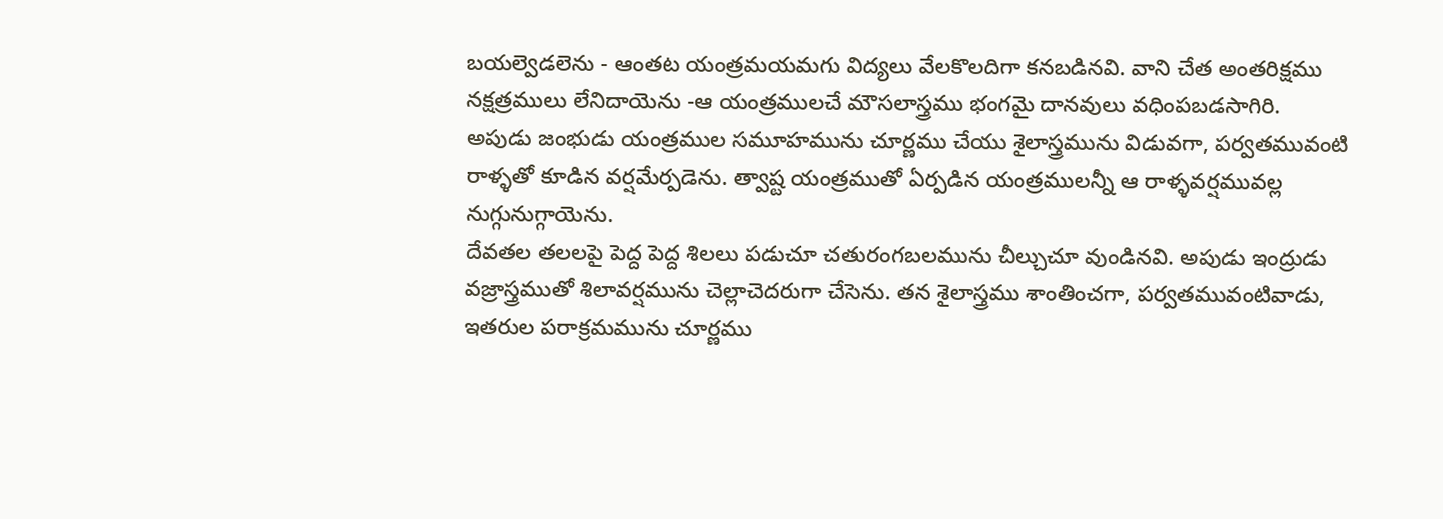బయల్వెడలెను - ఆంతట యంత్రమయమగు విద్యలు వేలకొలదిగా కనబడినవి. వాని చేత అంతరిక్షము నక్షత్రములు లేనిదాయెను -ఆ యంత్రములచే మౌసలాస్త్రము భంగమై దానవులు వధింపబడసాగిరి. అపుడు జంభుడు యంత్రముల సమూహమును చూర్ణము చేయు శైలాస్త్రమును విడువగా, పర్వతమువంటి రాళ్ళతో కూడిన వర్షమేర్పడెను. త్వాష్ట యంత్రముతో ఏర్పడిన యంత్రములన్నీ ఆ రాళ్ళవర్షమువల్ల నుగ్గునుగ్గాయెను.
దేవతల తలలపై పెద్ద పెద్ద శిలలు పడుచూ చతురంగబలమును చీల్చుచూ వుండినవి. అపుడు ఇంద్రుడు వజ్రాస్త్రముతో శిలావర్షమును చెల్లాచెదరుగా చేసెను. తన శైలాస్త్రము శాంతించగా, పర్వతమువంటివాడు, ఇతరుల పరాక్రమమును చూర్ణము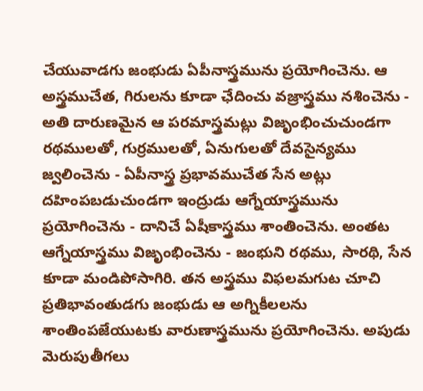చేయువాడగు జంభుడు ఏపీనాస్త్రమును ప్రయోగించెను. ఆ అస్త్రముచేత, గిరులను కూడా ఛేదించు వజ్రాస్త్రము నశించెను - అతి దారుణమైన ఆ పరమాస్త్రమట్లు విజృంభించుచుండగా రథములతో, గుర్రములతో, ఏనుగులతో దేవసైన్యము జ్వలించెను - ఏపీనాస్త్ర ప్రభావముచేత సేన అట్లు దహింపబడుచుండగా ఇంద్రుడు ఆగ్నేయాస్త్రమును ప్రయోగించెను - దానిచే ఏషీకాస్త్రము శాంతించెను. అంతట ఆగ్నేయాస్త్రము విజృంభించెను - జంభుని రథము, సారథి, సేన కూడా మండిపోసాగిరి. తన అస్త్రము విఫలమగుట చూచి ప్రతిభావంతుడగు జంభుడు ఆ అగ్నికీలలను శాంతింపజేయుటకు వారుణాస్త్రమును ప్రయోగించెను. అపుడు మెరుపుతీగలు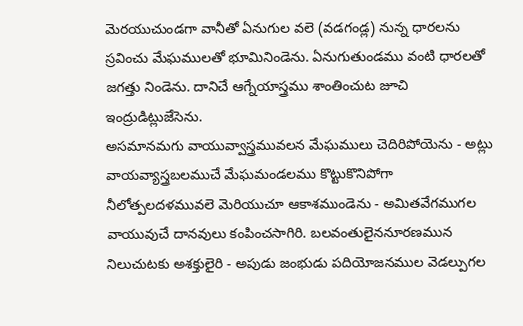మెరయుచుండగా వానీతో ఏనుగుల వలె (వడగండ్ల) నున్న ధారలను స్రవించు మేఘములతో భూమినిండెను. ఏనుగుతుండము వంటి ధారలతో జగత్తు నిండెను. దానిచే ఆగ్నేయాస్త్రము శాంతించుట జూచి ఇంద్రుడిట్లుజేసెను.
అసమానమగు వాయువ్వాస్త్రమువలన మేఘములు చెదిరిపోయెను - అట్లు వాయవ్యాస్త్రబలముచే మేఘమండలము కొట్టుకొనిపోగా నీలోత్పలదళమువలె మెరియుచూ ఆకాశముండెను - అమితవేగముగల వాయువుచే దానవులు కంపించసాగిరి. బలవంతులైననూరణమున నిలుచుటకు అశక్తులైరి - అపుడు జంభుడు పదియోజనముల వెడల్పుగల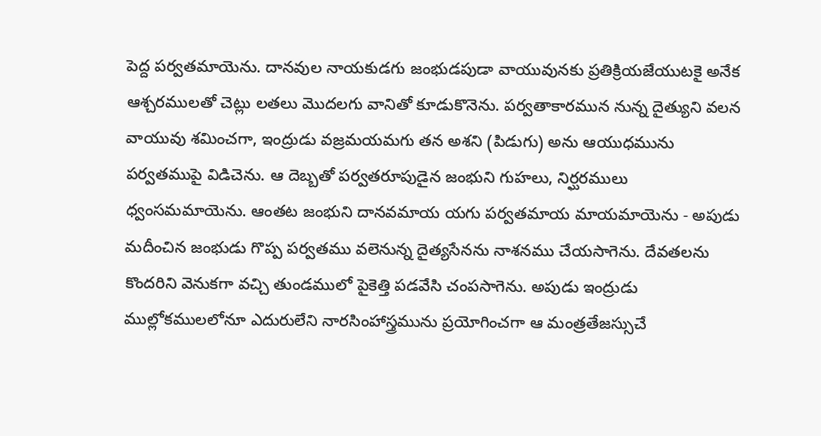పెద్ద పర్వతమాయెను. దానవుల నాయకుడగు జంభుడపుడా వాయువునకు ప్రతిక్రియజేయుటకై అనేక ఆశ్చరములతో చెట్లు లతలు మొదలగు వానితో కూడుకొనెను. పర్వతాకారమున నున్న దైత్యుని వలన వాయువు శమించగా, ఇంద్రుడు వజ్రమయమగు తన అశని (పిడుగు) అను ఆయుధమును పర్వతముపై విడిచెను. ఆ దెబ్బతో పర్వతరూపుడైన జంభుని గుహలు, నిర్ఘరములు ధ్వంసమమాయెను. ఆంతట జంభుని దానవమాయ యగు పర్వతమాయ మాయమాయెను - అపుడు మదీంచిన జంభుడు గొప్ప పర్వతము వలెనున్న దైత్యసేనను నాశనము చేయసాగెను. దేవతలను కొందరిని వెనుకగా వచ్చి తుండములో పైకెత్తి పడవేసి చంపసాగెను. అపుడు ఇంద్రుడు ముల్లోకములలోనూ ఎదురులేని నారసింహాస్త్రమును ప్రయోగించగా ఆ మంత్రతేజస్సుచే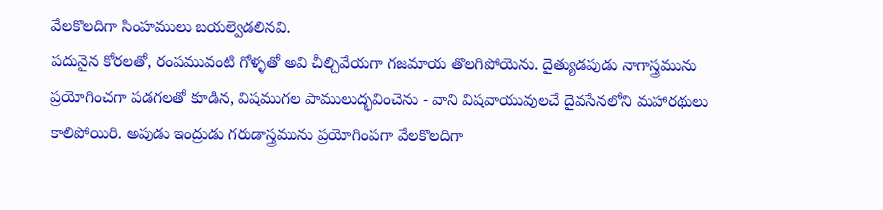వేలకొలదిగా సింహములు బయల్వెడలినవి.
పదునైన కోరలతో, రంపమువంటి గోళ్ళతో అవి చీల్చివేయగా గజమాయ తొలగిపోయెను. దైత్యుడపుడు నాగాస్త్రమును ప్రయోగించగా పడగలతో కూడిన, విషముగల పాములుద్భవించెను - వాని విషవాయువులచే దైవసేనలోని మహారథులు కాలిపోయిరి. అపుడు ఇంద్రుడు గరుడాస్త్రమును ప్రయోగింపగా వేలకొలదిగా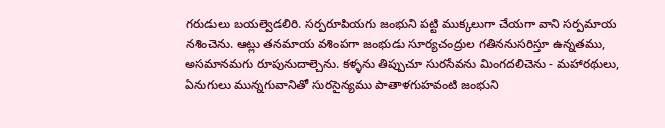గరుడులు బయల్వెడలిరి. సర్పరూపియగు జంభుని పట్టి ముక్కలుగా చేయగా వాని సర్పమాయ నశించెను. ఆట్లు తనమాయ వశింపగా జంభుడు సూర్యచంద్రుల గతిననుసరిస్తూ ఉన్నతము, అసమానమగు రూపునుదాల్చెను. కళ్ళను తిప్పుచూ సురసేవను మింగదలిచెను - మహారథులు, ఏనుగులు మున్నగువానితో సురసైన్యము పాతాళగుహవంటి జంభుని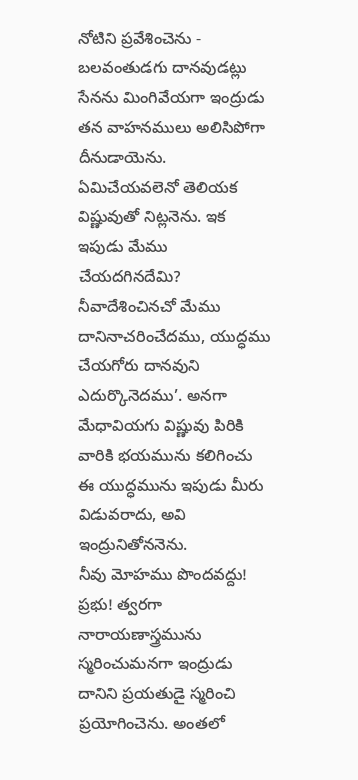నోటిని ప్రవేశించెను - బలవంతుడగు దానవుడట్లు సేనను మింగివేయగా ఇంద్రుడు తన వాహనములు అలిసిపోగా దీనుడాయెను. ఏమిచేయవలెనో తెలియక విష్ణువుతో నిట్లనెను. ఇక ఇపుడు మేము చేయదగినదేమి? నీవాదేశించినచో మేము దానినాచరించేదము, యుద్ధము చేయగోరు దానవుని ఎదుర్కొనెదము’. అనగా మేధావియగు విష్ణువు పిరికి వారికి భయమును కలిగించు ఈ యుద్ధమును ఇపుడు మీరు విడువరాదు, అవి ఇంద్రునితోననెను.
నీవు మోహము పొందవద్దు! ప్రభు! త్వరగా నారాయణాస్త్రమును స్మరించుమనగా ఇంద్రుడు దానిని ప్రయతుడై స్మరించి ప్రయోగించెను. అంతలో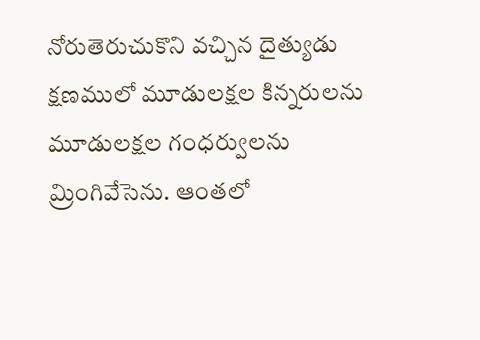నోరుతెరుచుకొని వచ్చిన దైత్యుడు క్షణములో మూడులక్షల కిన్నరులను మూడులక్షల గంధర్వులను మ్రింగివేసెను. ఆంతలో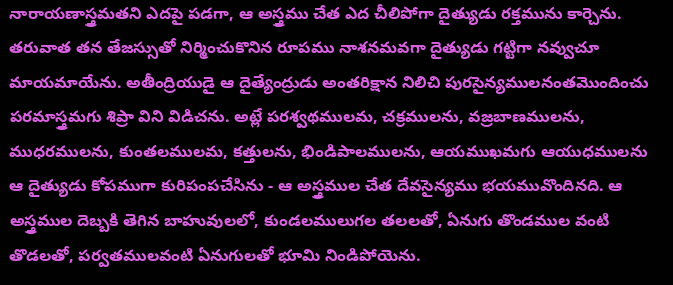నారాయణాస్త్రమతని ఎదపై పడగా, ఆ అస్త్రము చేత ఎద చీలిపోగా దైత్యుడు రక్తమును కార్చెను. తరువాత తన తేజస్సుతో నిర్మించుకొనిన రూపము నాశనమవగా దైత్యుడు గట్టిగా నవ్వుచూ మాయమాయేను. అతీంద్రియుడై ఆ దైత్యేంద్రుడు అంతరిక్షాన నిలిచి పురసైన్యములనంతమొందించు పరమాస్త్రమగు శిప్రా విని విడిచను. అట్లే పరశ్వథములమ, చక్రములను, వజ్రబాణములను, ముధరములను, కుంతలములమ, కత్తులను, భిండిపాలములను, ఆయముఖమగు ఆయుధములను ఆ దైత్యుడు కోపముగా కురిపంపచేసిను - ఆ అస్త్రముల చేత దేవసైన్యము భయమువొందినది. ఆ అస్త్రముల దెబ్బకి తెగిన బాహువులలో, కుండలములుగల తలలతో, ఏనుగు తొండముల వంటి తొడలతో, పర్వతములవంటి ఏనుగులతో భూమి నిండిపోయెను.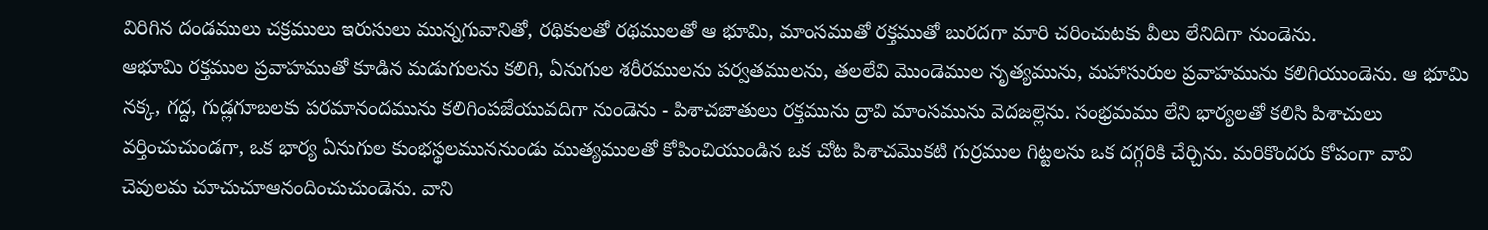విరిగిన దండములు చక్రములు ఇరుసులు మున్నగువానితో, రథికులతో రథములతో ఆ భూమి, మాంసముతో రక్తముతో బురదగా మారి చరించుటకు వీలు లేనిదిగా నుండెను.
ఆభూమి రక్తముల ప్రవాహముతో కూడిన మడుగులను కలిగి, ఏనుగుల శరీరములను పర్వతములను, తలలేవి మొండెముల నృత్యమును, మహాసురుల ప్రవాహమును కలిగియుండెను. ఆ భూమి నక్క, గద్ద, గుడ్లగూబలకు పరమానందమును కలిగింపజేయువదిగా నుండెను - పిశాచజాతులు రక్తమును ద్రావి మాంసమును వెదజల్లెను. సంభ్రమము లేని భార్యలతో కలిసి పిశాచులు వర్తించుచుండగా, ఒక భార్య ఏనుగుల కుంభస్థలముననుండు ముత్యములతో కోపించియుండిన ఒక చోట పిశాచమొకటి గుర్రముల గిట్టలను ఒక దగ్గరికి చేర్చిను. మరికొందరు కోపంగా వావి చెవులమ చూచుచూఆనందించుచుండెను. వాని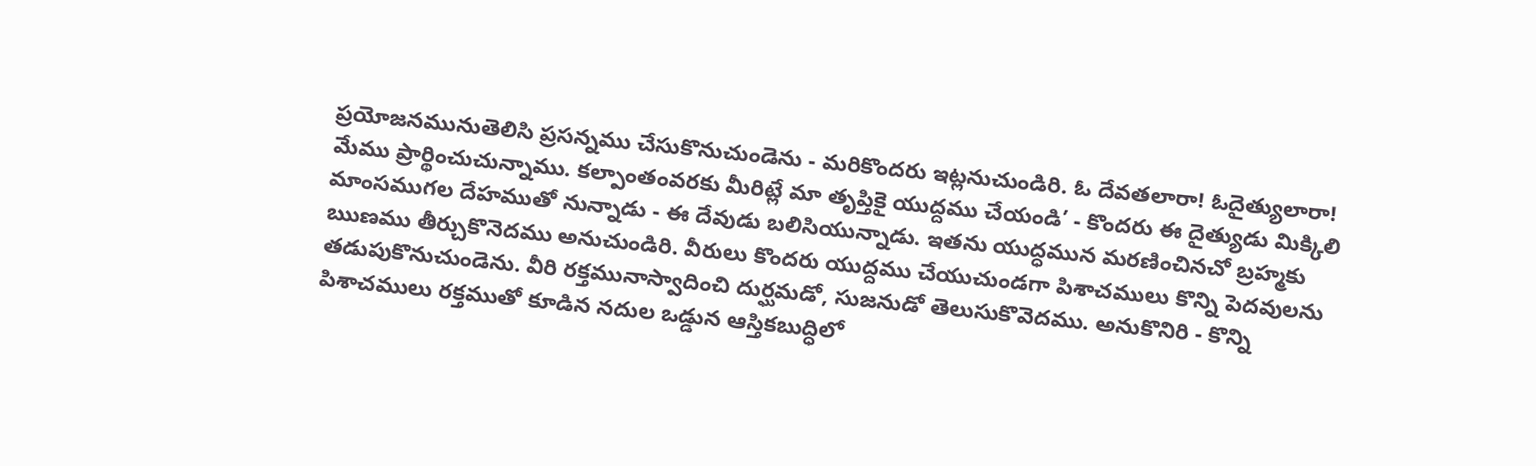ప్రయోజనమునుతెలిసి ప్రసన్నము చేసుకొనుచుండెను - మరికొందరు ఇట్లనుచుండిరి. ఓ దేవతలారా! ఓదైత్యులారా! మేము ప్రార్థించుచున్నాము. కల్పాంతంవరకు మీరిట్లే మా తృప్తికై యుద్దము చేయండి’ - కొందరు ఈ దైత్యుడు మిక్కిలి మాంసముగల దేహముతో నున్నాడు - ఈ దేవుడు బలిసియున్నాడు. ఇతను యుద్ధమున మరణించినచో బ్రహ్మకు ఋణము తీర్చుకొనెదము అనుచుండిరి. వీరులు కొందరు యుద్దము చేయుచుండగా పిశాచములు కొన్ని పెదవులను తడుపుకొనుచుండెను. వీరి రక్తమునాస్వాదించి దుర్ఘమడో, సుజనుడో తెలుసుకొవెదము. అనుకొనిరి - కొన్ని పిశాచములు రక్తముతో కూడిన నదుల ఒడ్డున ఆస్తికబుద్ధిలో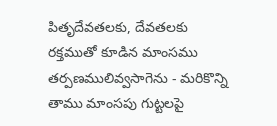పితృదేవతలకు, దేవతలకు రక్తముతో కూడిన మాంసము తర్పణములివ్వసాగెను - మరికొన్ని తాము మాంసపు గుట్టలపై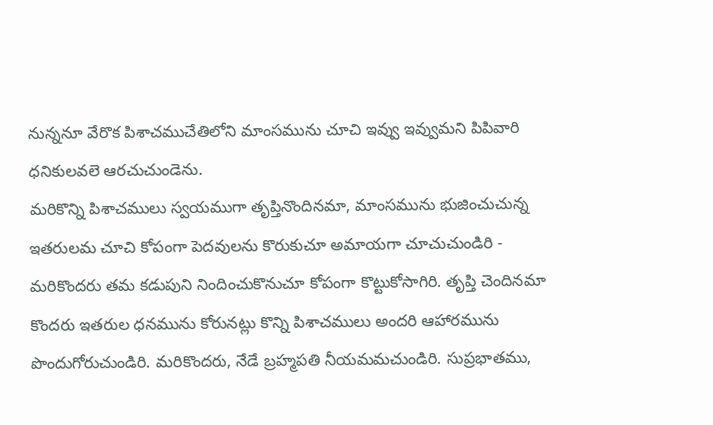నున్ననూ వేరొక పిశాచముచేతిలోని మాంసమును చూచి ఇవ్వు ఇవ్వుమని పిపివారి ధనికులవలె ఆరచుచుండెను.
మరికొన్ని పిశాచములు స్వయముగా తృప్తినొందినమా, మాంసమును భుజించుచున్న ఇతరులమ చూచి కోపంగా పెదవులను కొరుకుచూ అమాయగా చూచుచుండిరి - మరికొందరు తమ కడుపుని నిందించుకొనుచూ కోపంగా కొట్టుకోసాగిరి. తృప్తి చెందినమా కొందరు ఇతరుల ధనమును కోరునట్లు కొన్ని పిశాచములు అందరి ఆహారమును పొందుగోరుచుండిరి. మరికొందరు, నేడే బ్రహ్మపతి నీయమమచుండిరి. సుప్రభాతము,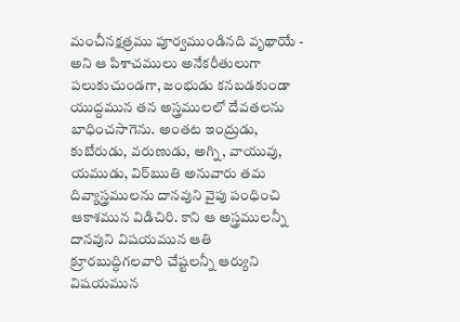మంచీనక్షత్రము పూర్వముండినది వృథాయే - అని ఆ పిశాచములు అనేకరీతులుగా పలుకుచుండగా, జంభుడు కనబడకుండా యుద్దమున తన అస్త్రములలో దేవతలను బాధించసాగెను. అంతట ఇంద్రుడు, కుబేరుడు, వరుణుడు, అగ్ని, వాయువు, యముడు, విర్ఋతి అనువారు తమ దివ్యాస్త్రములను దానవుని వైపు పంధించి ఆకాశమున విడిచిరి. కాని ఆ అస్త్రములన్నీ దానవుని విషయమున ఆతి క్రూరబుద్ధిగలవారి చేష్టలన్నీ ఆర్యుని విషయమున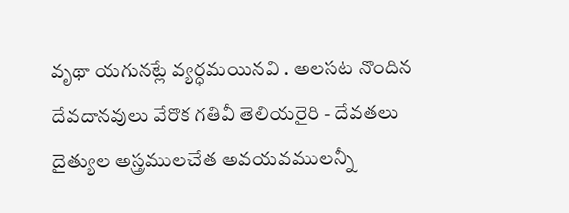వృథా యగునట్లే వ్యర్ధమయినవి . అలసట నొందిన దేవదానవులు వేరొక గతివీ తెలియరైరి - దేవతలు దైత్యుల అస్త్రములచేత అవయవములన్నీ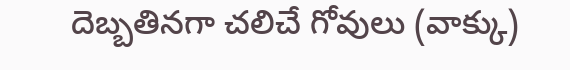దెబ్బతినగా చలిచే గోవులు (వాక్కు)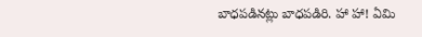బాధపడినట్లు బాధపడిరి. హా హా! ఏమి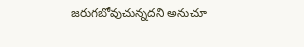జరుగబోవుచున్నదని అనుచూ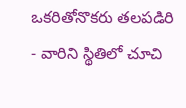ఒకరితోనొకరు తలపడిరి - వారిని స్థితిలో చూచి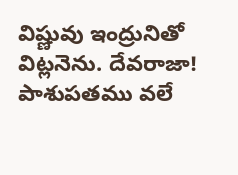విష్ణువు ఇంద్రునితో విట్లనెను. దేవరాజా! పాశుపతము వలే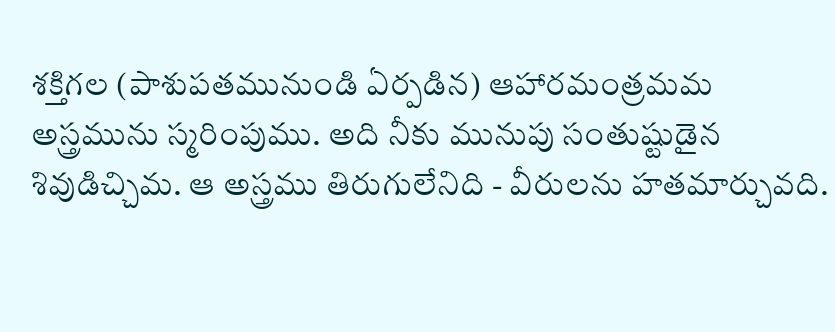శక్తిగల (పాశుపతమునుండి ఏర్పడిన) ఆహారమంత్రమమ అస్త్రమును స్మరింపుము. అది నీకు మునుపు సంతుష్టుడైన శివుడిచ్చిమ. ఆ అస్త్రము తిరుగులేనిది - వీరులను హతమార్చువది.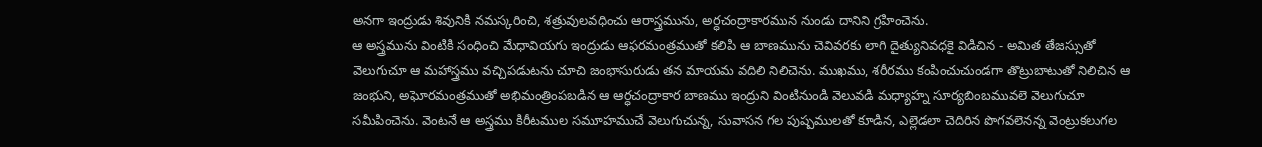అనగా ఇంద్రుడు శివునికి నమస్కరించి, శత్రువులవధించు ఆరాస్త్రమును, అర్ధచంద్రాకారమున నుండు దానిని గ్రహించెను.
ఆ అస్త్రమును వింటికి సంధించి మేధావియగు ఇంద్రుడు ఆఫరమంత్రముతో కలిపి ఆ బాణమును చెవివరకు లాగి దైత్యునివధకై విడిచిన - అమిత తేజస్సుతో వెలుగుచూ ఆ మహాస్త్రము వచ్చిపడుటను చూచి జంభాసురుడు తన మాయమ వదిలి నిలిచెను. ముఖము, శరీరము కంపించుచుండగా తొట్రుబాటుతో నిలిచిన ఆ జంభుని, అఘోరమంత్రముతో అభిమంత్రింపబడిన ఆ ఆర్ధచంద్రాకార బాణము ఇంద్రుని వింటినుండి వెలువడి మధ్యాహ్న సూర్యబింబమువలె వెలుగుచూ సమీపించెను. వెంటనే ఆ అస్త్రము కిరీటముల సమూహముచే వెలుగుచున్న, సువాసన గల పుష్పములతో కూడిన, ఎల్లెడలా చెదిరిన పొగవలెనన్న వెంట్రుకలుగల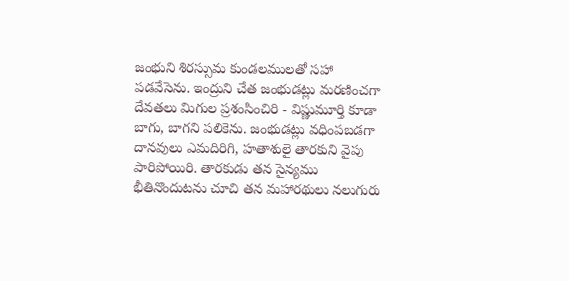జంభుని శిరస్సుమ కుండలములతో సహా పడవేసెను. ఇంద్రుని చేత జంభుడట్లు మరణించగా దేవతలు మిగుల ప్రశంసించిరి - విష్ణుమూర్తి కూడా బాగు, బాగని పలికెను. జంభుడట్లు వధింపబడగా దానవులు ఎమదిరిగి, హతాశులై తారకుని వైపు పారిపోయిరి. తారకుడు తన సైన్యము భీతినొందుటను చూచి తన మహారథులు నలుగురు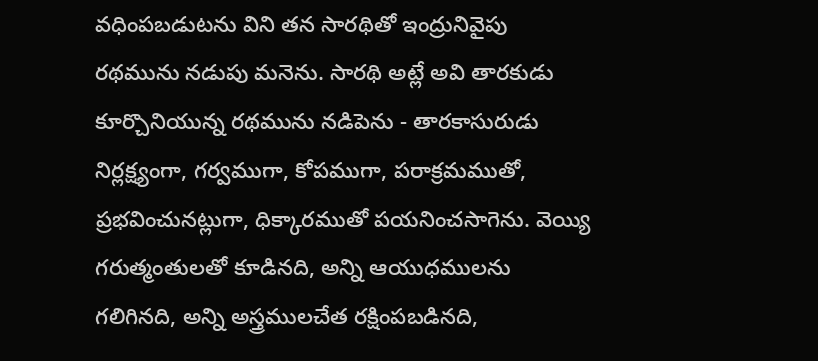వధింపబడుటను విని తన సారథితో ఇంద్రునివైపు రథమును నడుపు మనెను. సారథి అట్లే అవి తారకుడు కూర్చొనియున్న రథమును నడిపెను - తారకాసురుడు నిర్లక్ష్యంగా, గర్వముగా, కోపముగా, పరాక్రమముతో, ప్రభవించునట్లుగా, ధిక్కారముతో పయనించసాగెను. వెయ్యి గరుత్మంతులతో కూడినది, అన్ని ఆయుధములను గలిగినది, అన్ని అస్త్రములచేత రక్షింపబడినది,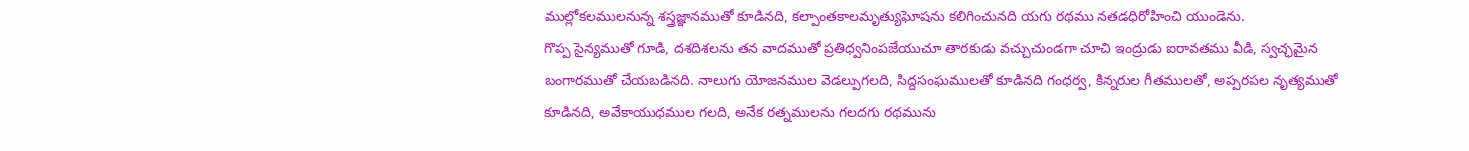ముల్లోకలములనున్న శస్త్రజ్ఞానముతో కూడినది, కల్పాంతకాలమృత్యుఘోషను కలిగించునది యగు రథము నతడధిరోహించి యుండెను.
గొప్ప సైన్యముతో గూడి, దశదిశలను తన వాదముతో ప్రతిధ్వనింపజేయుచూ తారకుడు వచ్చుచుండగా చూచి ఇంద్రుడు ఐరావతము వీడి, స్వచ్ఛమైన బంగారముతో చేయబడినది. నాలుగు యోజనముల వెడల్పుగలది, సిద్దసంఘములతో కూడినది గంధర్వ, కిన్నరుల గీతములతో, అప్పరపల నృత్యముతో కూడినది, అవేకాయుధముల గలది, అనేక రత్నములను గలదగు రథమును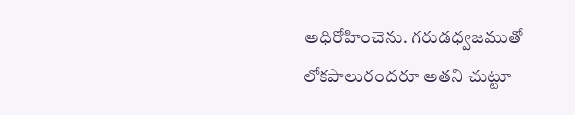అధిరోహించెను. గరుడధ్వజముతో లోకపాలురందరూ అతని చుట్టూ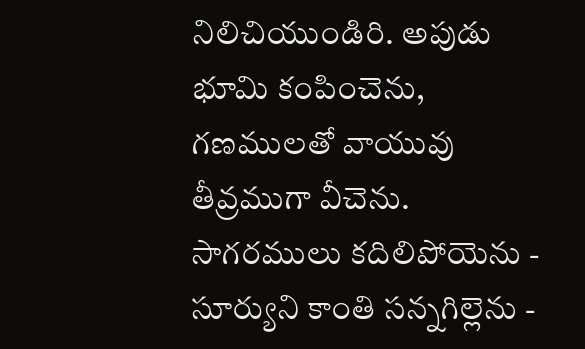నిలిచియుండిరి. అపుడు భూమి కంపించెను, గణములతో వాయువు తీవ్రముగా వీచెను. సాగరములు కదిలిపోయెను - సూర్యుని కాంతి సన్నగిల్లెను -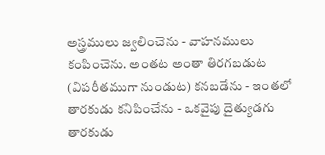అస్త్రములు జ్వలించెను - వాహనములు కంపించెను. అంతట అంతా తిరగబడుట (విపరీతముగా నుండుట) కనబడేను - ఇంతలో తారకుడు కనిపించేను - ఒకవైపు దైత్యుడగు తారకుడు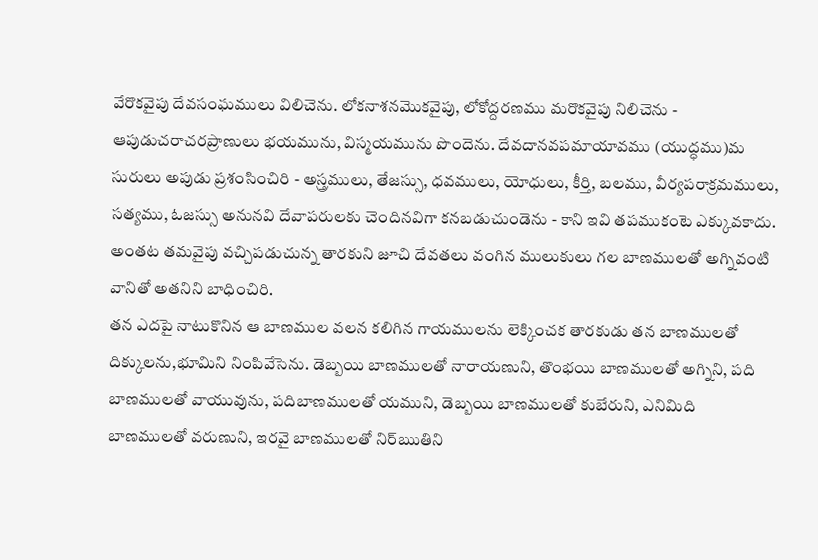వేరొకవైపు దేవసంఘములు విలిచెను. లోకనాశనమొకవైపు, లోకోద్దరణము మరొకవైపు నిలిచెను - ఆపుడుచరాచరప్రాణులు భయమును, విస్మయమును పొందెను. దేవదానవపమాయావము (యుద్ధము)మ సురులు అపుడు ప్రశంసించిరి - అస్త్రములు, తేజస్సు, ధవములు, యోధులు, కీర్తి, బలము, వీర్యపరాక్రమములు, సత్యము, ఓజస్సు అనునవి దేవాపరులకు చెందినవిగా కనబడుచుండెను - కాని ఇవి తపముకంటె ఎక్కువకాదు. అంతట తమవైపు వచ్చిపడుచున్న తారకుని జూచి దేవతలు వంగిన ములుకులు గల బాణములతో అగ్నివంటి వానితో అతనిని బాధించిరి.
తన ఎదపై నాటుకొనిన ఆ బాణముల వలన కలిగిన గాయములను లెక్కించక తారకుడు తన బాణములతో దిక్కులను,భూమిని నింపివేసెను. డెబ్బయి బాణములతో నారాయణుని, తొంభయి బాణములతో అగ్నిని, పది బాణములతో వాయువును, పదిబాణములతో యముని, డెబ్బయి బాణములతో కుబేరుని, ఎనిమిది బాణములతో వరుణుని, ఇరవై బాణములతో నిర్ఋతిని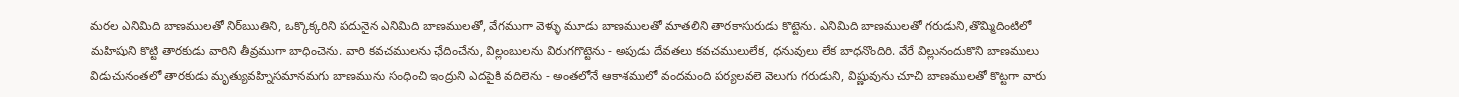మరల ఎనిమిది బాణములతో నిర్ఋతిని, ఒక్కొక్కరిని పదునైన ఎనిమిది బాణములతో, వేగముగా వెళ్ళు మూడు బాణములతో మాతలిని తారకాసురుడు కొట్టెను. ఎనిమిది బాణములతో గరుడుని,తొమ్మిదింటిలో మహిషుని కొట్టి తారకుడు వారిని తీవ్రముగా బాధించెను. వారి కవచములను ఛేదించేను, విల్లంబులను విరుగగొట్టెను - అపుడు దేవతలు కవచములులేక, ధనువులు లేక బాధనొందిరి. వేరే విల్లునందుకొని బాణములు విడుచునంతలో తారకుడు మృత్యువహ్నిసమానమగు బాణమును సంధించి ఇంద్రుని ఎదపైకి వదిలెను - అంతలోనే ఆకాశములో వందమంది పర్యలవలె వెలుగు గరుడుని, విష్ణువును చూచి బాణములతో కొట్టగా వారు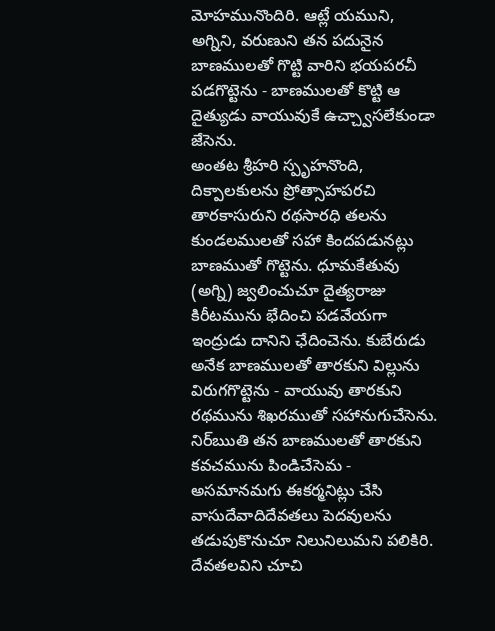మోహమునొందిరి. ఆట్లే యముని, అగ్నిని, వరుణుని తన పదునైన బాణములతో గొట్టి వారిని భయపరచీ పడగొట్టెను - బాణములతో కొట్టి ఆ దైత్యుడు వాయువుకే ఉచ్చ్వాసలేకుండా జేసెను.
అంతట శ్రీహరి స్పృహనొంది, దిక్పాలకులను ప్రోత్సాహపరచి తారకాసురుని రథసారధి తలను కుండలములతో సహా కిందపడునట్లు బాణముతో గొట్టెను. ధూమకేతువు (అగ్ని) జ్వలించుచూ దైత్యరాజు కిరీటమును భేదించి పడవేయగా ఇంద్రుడు దానిని ఛేదించెను. కుబేరుడు అనేక బాణములతో తారకుని విల్లును విరుగగొట్టెను - వాయువు తారకుని రథమును శిఖరముతో సహానుగుచేసెను. నిర్ఋతి తన బాణములతో తారకుని కవచమును పిండిచేసెమ - అసమానమగు ఈకర్మనిట్లు చేసి వాసుదేవాదిదేవతలు పెదవులను తడుపుకొనుచూ నిలునిలుమని పలికిరి. దేవతలవిని చూచి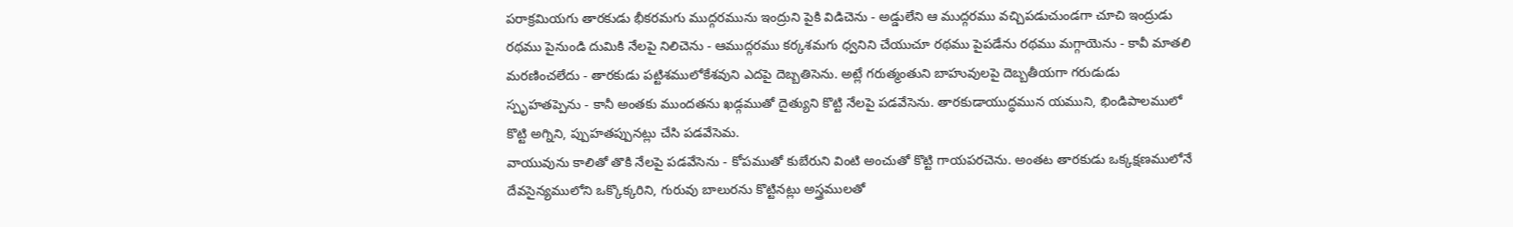పరాక్రమియగు తారకుడు భీకరమగు ముద్గరమును ఇంద్రుని పైకి విడిచెను - అడ్డులేని ఆ ముద్గరము వచ్చిపడుచుండగా చూచి ఇంద్రుడు రథము పైనుండి దుమికి నేలపై నిలిచెను - ఆముద్గరము కర్కశమగు ధ్వనిని చేయుచూ రథము పైపడేను రథము మగ్గాయెను - కావీ మాతలి మరణించలేదు - తారకుడు పట్టిశములోకేశవుని ఎదపై దెబ్బతిసెను. అట్లే గరుత్మంతుని బాహువులపై దెబ్బతీయగా గరుడుడు స్పృహతప్పెను - కానీ అంతకు ముందతను ఖడ్గముతో దైత్యుని కొట్టి నేలపై పడవేసెను. తారకుడాయుద్ధమున యముని, భిండిపాలములో కొట్టి అగ్నిని, ప్పుహతప్పునట్లు చేసి పడవేసెమ.
వాయువును కాలితో తొకి నేలపై పడవేసెను - కోపముతో కుబేరుని వింటి అంచుతో కొట్టి గాయపరచెను. అంతట తారకుడు ఒక్కక్షణములోనే దేవసైన్యములోని ఒక్కొక్కరిని, గురువు బాలురను కొట్టినట్లు అస్త్రములతో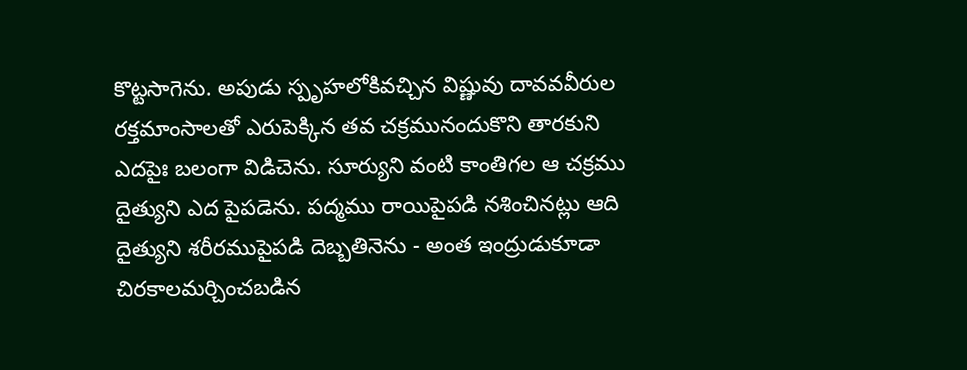కొట్టసాగెను. అపుడు స్పృహలోకివచ్చిన విష్ణువు దావవవీరుల రక్తమాంసాలతో ఎరుపెక్కిన తవ చక్రమునందుకొని తారకుని ఎదపైః బలంగా విడిచెను. సూర్యుని వంటి కాంతిగల ఆ చక్రము దైత్యుని ఎద పైపడెను. పద్మము రాయిపైపడి నశించినట్లు ఆది దైత్యుని శరీరముపైపడి దెబ్బతినెను - అంత ఇంద్రుడుకూడా చిరకాలమర్చించబడిన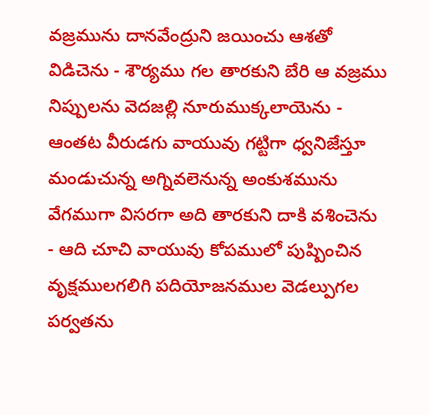వజ్రమును దానవేంద్రుని జయించు ఆశతో విడిచెను - శౌర్యము గల తారకుని బేరి ఆ వజ్రము నిప్పులను వెదజల్లి నూరుముక్కలాయెను - ఆంతట వీరుడగు వాయువు గట్టిగా ధ్వనిజేస్తూ మండుచున్న అగ్నివలెనున్న అంకుశమును వేగముగా విసరగా అది తారకుని దాకి వశించెను - ఆది చూచి వాయువు కోపములో పుష్పించిన వృక్షములగలిగి పదియోజనముల వెడల్పుగల పర్వతను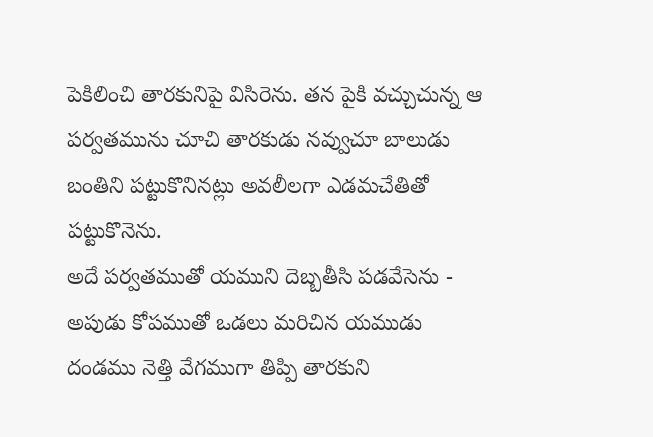పెకిలించి తారకునిపై విసిరెను. తన పైకి వచ్చుచున్న ఆ పర్వతమును చూచి తారకుడు నవ్వుచూ బాలుడు బంతిని పట్టుకొనినట్లు అవలీలగా ఎడమచేతితో పట్టుకొనెను.
అదే పర్వతముతో యముని దెబ్బతీసి పడవేసెను - అపుడు కోపముతో ఒడలు మరిచిన యముడు దండము నెత్తి వేగముగా తిప్పి తారకుని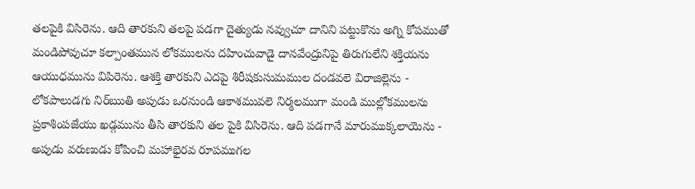తలపైకి విసిరెను. ఆది తారకుని తలపై పడగా దైత్యుడు నవ్వుచూ దానిని పట్టుకొను అగ్ని కోపముతో మండిపోవుచూ కల్పాంతమున లోకములను దహించువాడై దానవేంద్రునిపై తిరుగులేని శక్తియను ఆయుధమును విపిరెను. ఆశక్తి తారకుని ఎదపై శిరీషకుసుమముల దండవలె విరాజిల్లెను - లోకపాలుడగు నిర్ఋతి అపుడు ఒరనుండి ఆకాశమువలె నిర్మలముగా మండి ముల్లోకములను ప్రకాశింపజేయు ఖడ్గమును తీసి తారకుని తల పైకి విసిరెను. ఆది పడగానే మారుముక్కలాయెను - అపుడు వరుణుడు కోపించి మహాభైరవ రూపముగల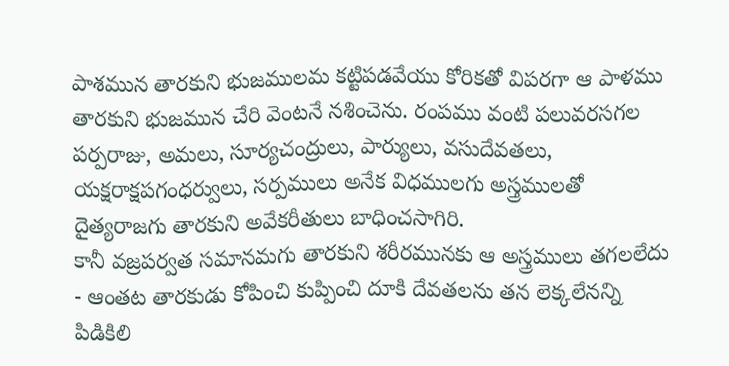పాశమున తారకుని భుజములమ కట్టిపడవేయు కోరికతో విపరగా ఆ పాళము తారకుని భుజమున చేరి వెంటనే నశించెను. రంపము వంటి పలువరసగల పర్పరాజు, అమలు, సూర్యచంద్రులు, పార్యులు, వసుదేవతలు, యక్షరాక్షపగంధర్వులు, సర్పములు అనేక విధములగు అస్త్రములతో దైత్యరాజగు తారకుని అవేకరీతులు బాధించసాగిరి.
కానీ వజ్రపర్వత సమానమగు తారకుని శరీరమునకు ఆ అస్త్రములు తగలలేదు - ఆంతట తారకుడు కోపించి కుప్పించి దూకి దేవతలను తన లెక్కలేనన్ని పిడికిలి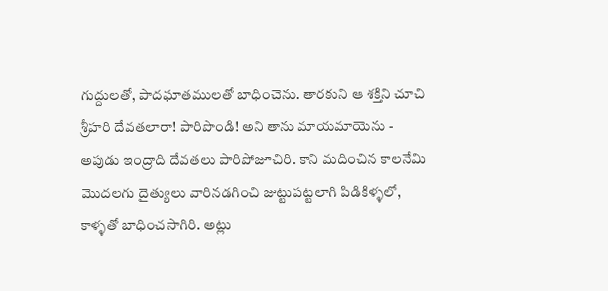గుద్దులతో, పాదఘాతములతో బాధించెను. తారకుని ఆ శక్తిని చూచి శ్రీహరి దేవతలారా! పారిపొండి! అని తాను మాయమాయెను - అపుడు ఇంద్రాది దేవతలు పారిపోజూచిరి. కాని మదించిన కాలనేమి మొదలగు దైత్యులు వారినడగించి జుట్టుపట్టలాగి పిడికిళ్ళలో, కాళ్ళతో బాధించసాగిరి. అట్లు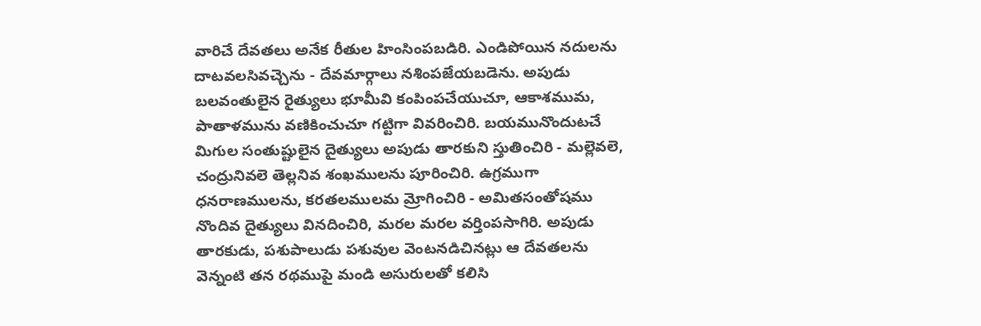వారిచే దేవతలు అనేక రీతుల హింసింపబడిరి. ఎండిపోయిన నదులను దాటవలసివచ్చెను - దేవమార్గాలు నశింపజేయబడెను. అపుడు బలవంతులైన రైత్యులు భూమీవి కంపింపచేయుచూ, ఆకాశముమ, పాతాళమును వణికించుచూ గట్టిగా వివరించిరి. బయమునొందుటచే మిగుల సంతుష్టులైన దైత్యులు అపుడు తారకుని స్తుతించిరి - మల్లెవలె, చంద్రునివలె తెల్లనివ శంఖములను పూరించిరి. ఉగ్రముగా ధనరాణములను, కరతలములమ మ్రోగించిరి - అమితసంతోషము నొందివ దైత్యులు వినదించిరి, మరల మరల వర్తింపసాగిరి. అపుడు తారకుడు, పశుపాలుడు పశువుల వెంటనడిచినట్లు ఆ దేవతలను వెన్నంటి తన రథముపై మండి అసురులతో కలిసి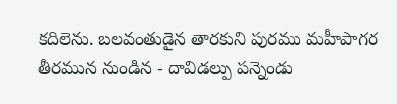కదిలెను. బలవంతుడైన తారకుని పురము మహీపాగర తీరమున నుండిన - దావిడల్పు పన్నెండు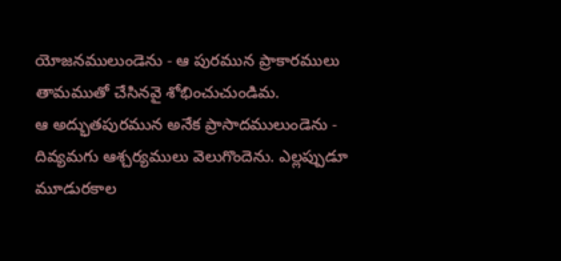యోజనములుండెను - ఆ పురమున ప్రాకారములు తామముతో చేసినవై శోభించుచుండిమ.
ఆ అద్భుతపురమున అనేక ప్రాసాదములుండెను - దివ్యమగు ఆశ్చర్యములు వెలుగొందెను. ఎల్లప్పుడూ మూడురకాల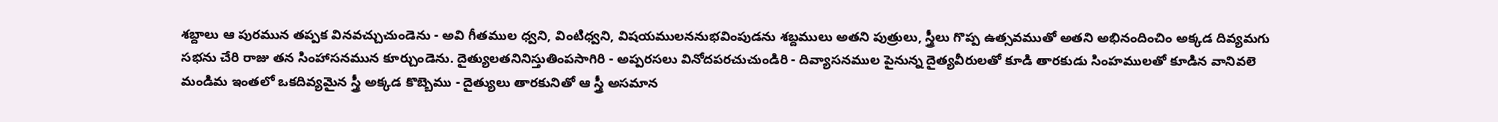శబ్దాలు ఆ పురమున తప్పక వినవచ్చుచుండెను - అవి గీతముల ధ్వని, వింటిధ్వని, విషయములననుభవింపుడను శబ్దములు అతని పుత్రులు, స్త్రీలు గొప్ప ఉత్సవముతో అతని అభినందించిం అక్కడ దివ్యమగు సభను చేరి రాజు తన సింహాసనమున కూర్చుండెను. దైత్యులతనినిస్తుతింపసాగిరి - అప్పరసలు వినోదపరచుచుండిరి - దివ్యాసనముల పైనున్న దైత్యవీరులతో కూడి తారకుడు సింహములతో కూడిన వానివలె మండిమ ఇంతలో ఒకదివ్యమైన స్త్రీ అక్కడ కొబ్బెము - దైత్యులు తారకునితో ఆ స్త్రీ అసమాన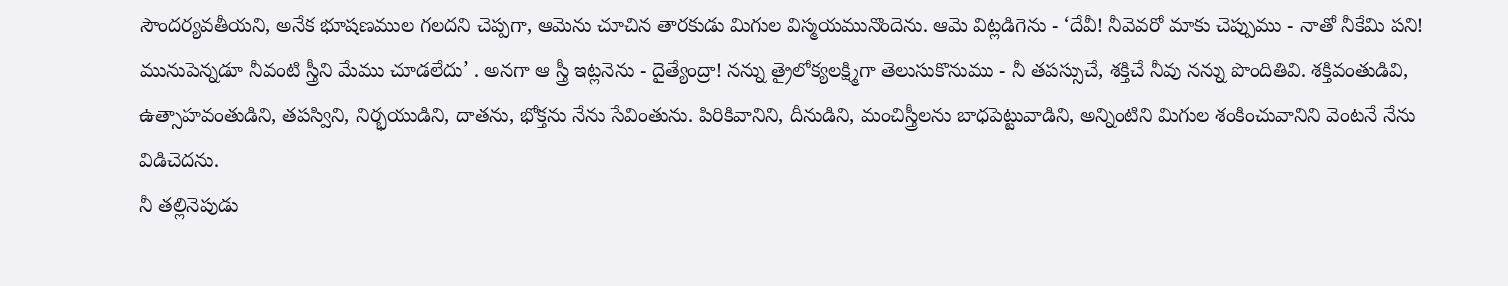సౌందర్యవతీయని, అనేక భూషణముల గలదని చెప్పగా, ఆమెను చూచిన తారకుడు మిగుల విస్మయమునొందెను. ఆమె విట్లడిగెను - ‘దేవీ! నీవెవరో మాకు చెప్పుము - నాతో నీకేమి పని! మునుపెన్నడూ నీవంటి స్త్రీని మేము చూడలేదు’ . అనగా ఆ స్త్రీ ఇట్లనెను - దైత్యేంద్రా! నన్ను త్రైలోక్యలక్ష్మిగా తెలుసుకొనుము - నీ తపస్సుచే, శక్తిచే నీవు నన్ను పొందితివి. శక్తివంతుడివి, ఉత్సాహవంతుడిని, తపస్విని, నిర్భయుడిని, దాతను, భోక్తను నేను సేవింతును. పిరికివానిని, దీనుడిని, మంచిస్త్రీలను బాధపెట్టువాడిని, అన్నింటిని మిగుల శంకించువానిని వెంటనే నేను విడిచెదను.
నీ తల్లినెపుడు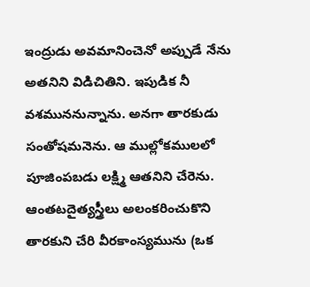ఇంద్రుడు అవమానించెనో అప్పుడే నేను అతనిని విడిచితిని. ఇపుడిక నీ వశముననున్నాను. అనగా తారకుడు సంతోషమనెను. ఆ ముల్లోకములలో పూజింపబడు లక్ష్మి ఆతనిని చేరెను. ఆంతటదైత్యస్త్రీలు అలంకరించుకొని తారకుని చేరి వీరకాంస్యమును (ఒక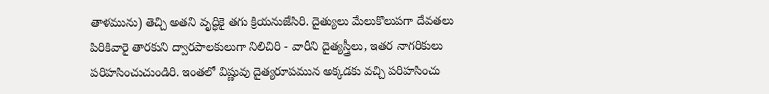తాళమును) తెచ్చి అతని వృద్ధికై తగు క్రియనుజేసిరి. దైత్యులు మేలుకొలుపగా దేవతలు పిరికివారై తారకుని ద్వారపాలకులుగా నిలిచిరి - వారీని దైత్యస్త్రీలు, ఇతర నాగరికులు పరిహసించుచుండిరి. ఇంతలో విష్ణువు దైత్యరూపమున అక్కడకు వచ్చి పరిహసించు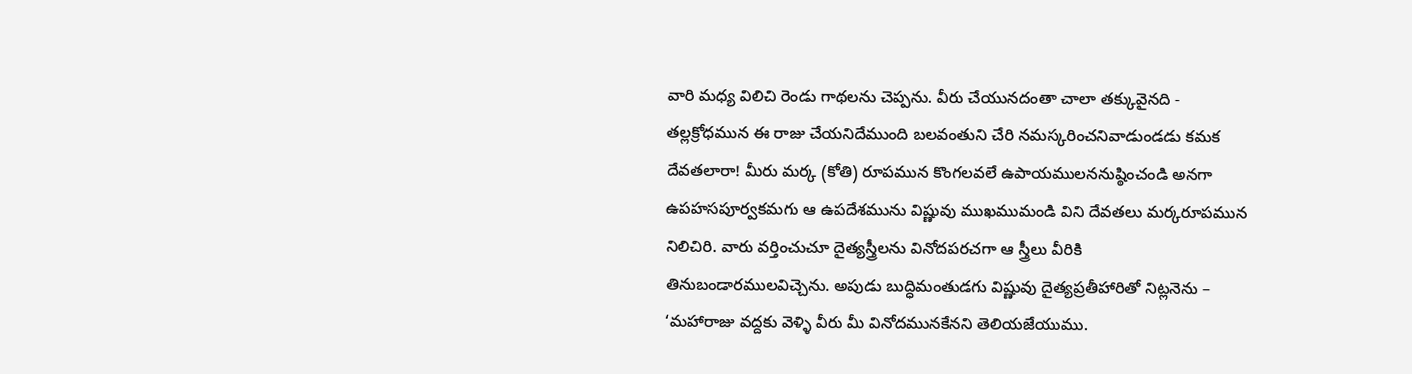వారి మధ్య విలిచి రెండు గాథలను చెప్పను. వీరు చేయునదంతా చాలా తక్కువైనది - తల్లక్రోధమున ఈ రాజు చేయనిదేముంది బలవంతుని చేరి నమస్కరించనివాడుండడు కమక దేవతలారా! మీరు మర్క (కోతి) రూపమున కొంగలవలే ఉపాయములననుష్ఠించండి అనగా ఉపహసపూర్వకమగు ఆ ఉపదేశమును విష్ణువు ముఖముమండి విని దేవతలు మర్కరూపమున నిలిచిరి. వారు వర్తించుచూ దైత్యస్త్రీలను వినోదపరచగా ఆ స్త్రీలు వీరికి తినుబండారములవిచ్చెను. అపుడు బుద్ధిమంతుడగు విష్ణువు దైత్యప్రతీహారితో నిట్లనెను – ‘మహారాజు వద్దకు వెళ్ళి వీరు మీ వినోదమునకేనని తెలియజేయుము.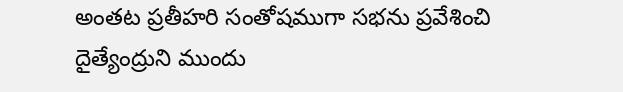అంతట ప్రతీహరి సంతోషముగా సభను ప్రవేశించి దైత్యేంద్రుని ముందు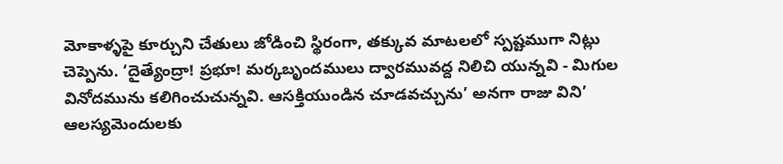మోకాళ్ళపై కూర్చుని చేతులు జోడించి స్థిరంగా, తక్కువ మాటలలో స్పష్టముగా నిట్లు చెప్పెను. ‘దైత్యేంద్రా! ప్రభూ! మర్కబృందములు ద్వారమువద్ద నిలిచి యున్నవి - మిగుల వినోదమును కలిగించుచున్నవి. ఆసక్తియుండిన చూడవచ్చును’ అనగా రాజు విని’ ఆలస్యమెందులకు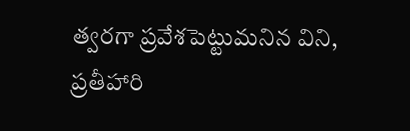త్వరగా ప్రవేశపెట్టుమనిన విని, ప్రతీహారి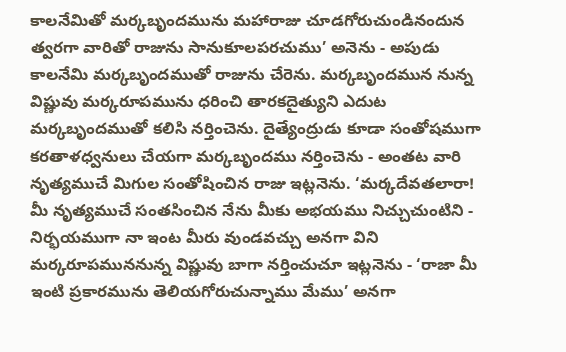కాలనేమితో మర్కబృందమును మహారాజు చూడగోరుచుండినందున త్వరగా వారితో రాజును సానుకూలపరచుము’ అనెను - అపుడు కాలనేమి మర్కబృందముతో రాజును చేరెను. మర్కబృందమున నున్న విష్ణువు మర్కరూపమును ధరించి తారకదైత్యుని ఎదుట మర్కబృందముతో కలిసి నర్తించెను. దైత్యేంద్రుడు కూడా సంతోషముగా కరతాళధ్వనులు చేయగా మర్కబృందము నర్తించెను - అంతట వారి నృత్యముచే మిగుల సంతోషించిన రాజు ఇట్లనెను. ‘మర్కదేవతలారా! మీ నృత్యముచే సంతసించిన నేను మీకు అభయము నిచ్చుచుంటిని - నిర్భయముగా నా ఇంట మీరు వుండవచ్చు అనగా విని మర్కరూపముననున్న విష్ణువు బాగా నర్తించుచూ ఇట్లనెను - ‘రాజా మీ ఇంటి ప్రకారమును తెలియగోరుచున్నాము మేము’ అనగా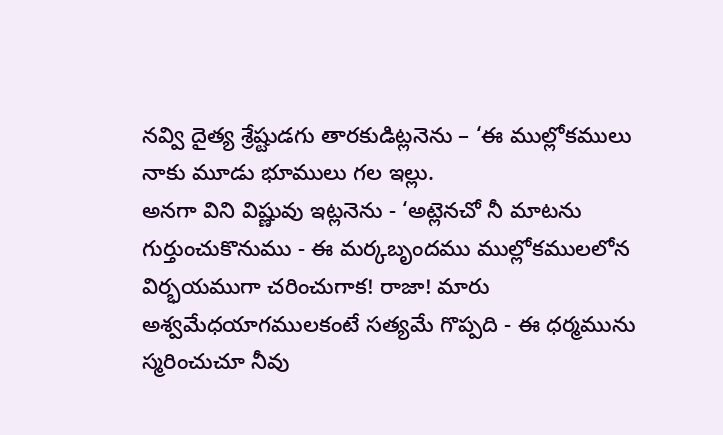నవ్వి దైత్య శ్రేష్టుడగు తారకుడిట్లనెను – ‘ఈ ముల్లోకములు నాకు మూడు భూములు గల ఇల్లు.
అనగా విని విష్ణువు ఇట్లనెను - ‘అట్లెనచో నీ మాటను గుర్తుంచుకొనుము - ఈ మర్కబృందము ముల్లోకములలోన విర్భయముగా చరించుగాక! రాజా! మారు అశ్వమేధయాగములకంటే సత్యమే గొప్పది - ఈ ధర్మమును స్మరించుచూ నీవు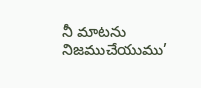నీ మాటను నిజముచేయుము’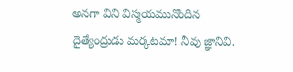అనగా విని విస్మయమునొందిన దైత్యేంద్రుడు మర్కటమా! నీవు జ్ఞానివి.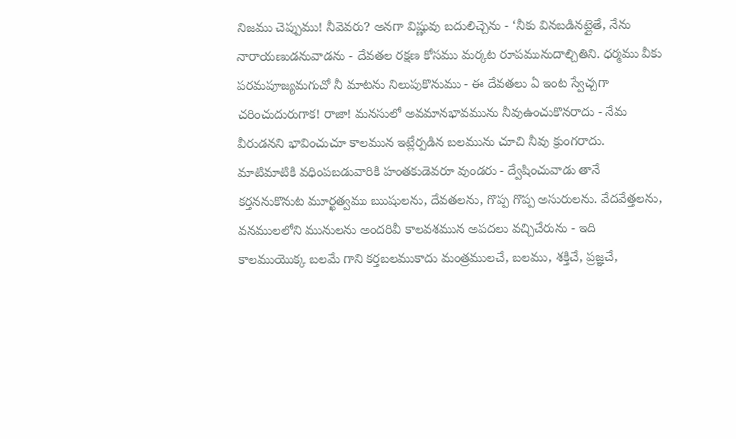నిజము చెప్పుము! నీవెవరు? అనగా విష్ణువు బదులిచ్చెను - ‘నీకు వినబడినట్లైతే, నేను నారాయణుడనువాడను - దేవతల రక్షణ కోసము మర్కట రూపమునుదాల్చితిని. ధర్మము వీకు పరమపూజ్యమగుచో నీ మాటను నిలుపుకొనుము - ఈ దేవతలు ఏ ఇంట స్వేచ్చగా చరించుదురుగాక! రాజా! మనసులో అవమానభావమును నీవుఉంచుకొనరాదు - నేమ వీరుడనని భావించుచూ కాలమున ఇట్లేర్పడిన బలమును చూచి నీవు క్రుంగరాదు. మాటిమాటికి వధింపబడువారికి హంతకుడెవరూ వుండరు - ద్వేషించువాడు తానే కర్తననుకొనుట మూర్ఖత్వము ఋషులను, దేవతలను, గొప్ప గొప్ప అసురులను. వేదవేత్తలను, వనములలోని మునులను అందరివీ కాలవశమున అపదలు వచ్చిచేరును - ఇది కాలముయొక్క బలమే గాని కర్తబలముకాదు మంత్రములచే, బలము, శక్తిచే, ప్రజ్ఞచే,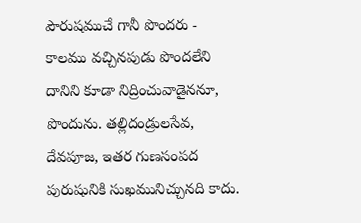పౌరుషముచే గానీ పొందరు - కాలము వచ్చినపుడు పొందలేని దానిని కూడా నిద్రించువాడైననూ, పొందును. తల్లిదండ్రులసేవ, దేవపూజ, ఇతర గుణసంపద పురుషునికి సుఖమునిచ్చునది కాదు.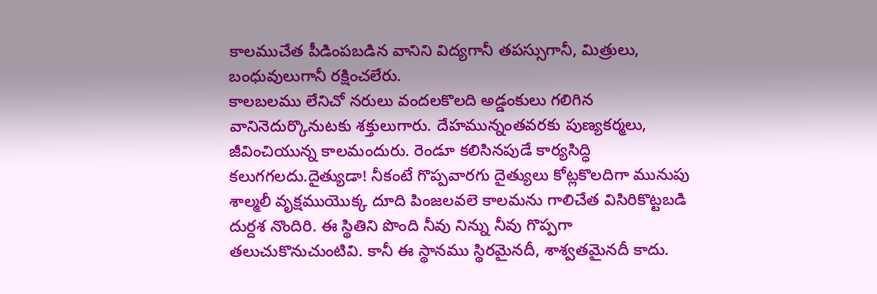కాలముచేత పీడింపబడిన వానిని విద్యగానీ తపస్సుగానీ, మిత్రులు, బంధువులుగానీ రక్షించలేరు.
కాలబలము లేనిచో నరులు వందలకొలది అడ్డంకులు గలిగిన వానినెదుర్కొనుటకు శక్తులుగారు. దేహమున్నంతవరకు పుణ్యకర్మలు, జీవించియున్న కాలమందురు. రెండూ కలిసినపుడే కార్యసిద్ధి కలుగగలదు.దైత్యుడా! నీకంటే గొప్పవారగు దైత్యులు కోట్లకొలదిగా మునుపు శాల్మలీ వృక్షముయొక్క దూది పింజలవలె కాలమను గాలిచేత విసిరికొట్టబడి దుర్దశ నొందిరి. ఈ స్థితిని పొంది నీవు నిన్ను నీవు గొప్పగా తలుచుకొనుచుంటివి. కానీ ఈ స్థానము స్థిరమైనదీ, శాశ్వతమైనదీ కాదు.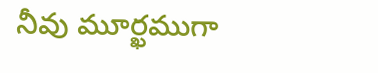నీవు మూర్ఖముగా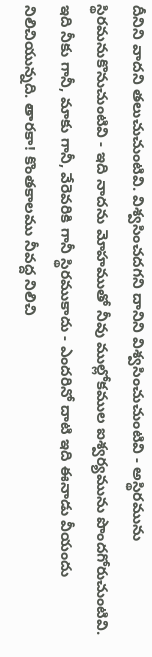దీనిని వాదని తలుచుచుంటివి. విశ్వసించదగని దానిని విశ్వసించుచుంటివి - అస్థిరమును స్థిరమనుకొనుచుంటివి - ఇది నాదను మోహముతో నీవు ముల్లోకముల ఐశ్వర్యమును పొందగోరుచుంటివి. ఇది నీకు గానీ, మాకు గానీ, వేరెవరికి గానీ స్థిరముకాదు - ఎందరినో దాటి ఇది ఈనాడు వీయందు నిలిచియున్నది. తారకా! కొంతకాలము నీవద్ద నిలిచి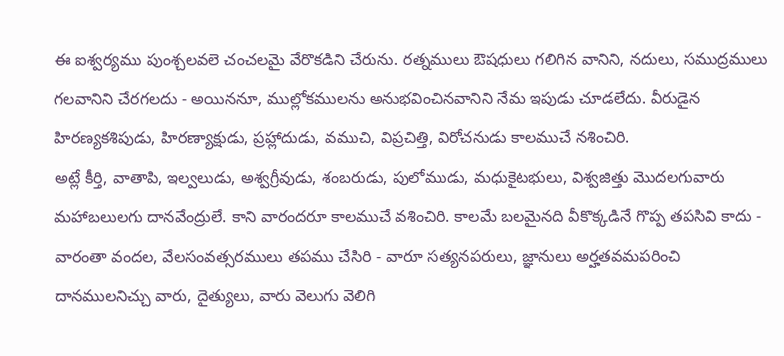ఈ ఐశ్వర్యము పుంశ్చలవలె చంచలమై వేరొకడిని చేరును. రత్నములు ఔషధులు గలిగిన వానిని, నదులు, సముద్రములు గలవానిని చేరగలదు - అయిననూ, ముల్లోకములను అనుభవించినవానిని నేమ ఇపుడు చూడలేదు. వీరుడైన హిరణ్యకశిపుడు, హిరణ్యాక్షుడు, ప్రహ్లాదుడు, వముచి, విప్రచిత్తి, విరోచనుడు కాలముచే నశించిరి.
అట్లే కీర్తి, వాతాపి, ఇల్వలుడు, అశ్వగ్రీవుడు, శంబరుడు, పులోముడు, మధుకైటభులు, విశ్వజిత్తు మొదలగువారు మహాబలులగు దానవేంద్రులే. కాని వారందరూ కాలముచే వశించిరి. కాలమే బలమైనది వీకొక్కడినే గొప్ప తపసివి కాదు - వారంతా వందల, వేలసంవత్సరములు తపము చేసిరి - వారూ సత్యనపరులు, జ్ఞానులు అర్హతవమపరించి దానములనిచ్చు వారు, దైత్యులు, వారు వెలుగు వెలిగి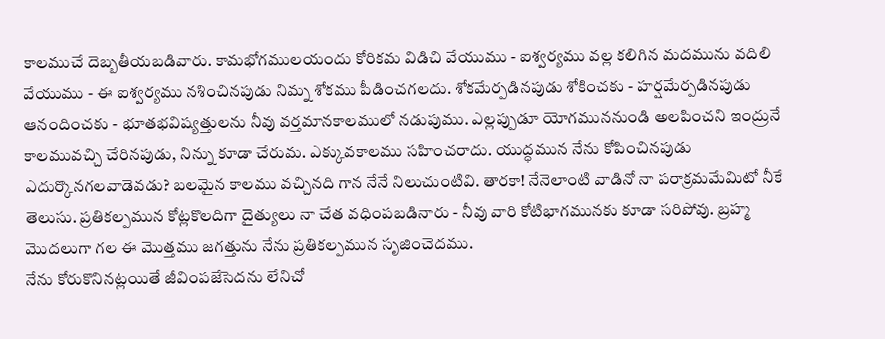కాలముచే దెబ్బతీయబడివారు. కామభోగములయందు కోరికమ విడిచి వేయుము - ఐశ్వర్యము వల్ల కలిగిన మదమును వదిలి వేయుము - ఈ ఐశ్వర్యము నశించినపుడు నిమ్న శోకము పీడించగలదు. శోకమేర్పడినపుడు శోకించకు - హర్షమేర్పడినపుడు ఆనందించకు - భూతభవిష్యత్తులను నీవు వర్తమానకాలములో నడుపుము. ఎల్లప్పుడూ యోగముననుండి అలపించని ఇంద్రునే కాలమువచ్చి చేరినపుడు, నిన్ను కూడా చేరుమ. ఎక్కువకాలము సహించరాదు. యుద్ధమున నేను కోపించినపుడు ఎదుర్కొనగలవాడెవడు? బలమైన కాలము వచ్చినది గాన నేనే నిలుచుంటివి. తారకా! నేనెలాంటి వాడినో నా పరాక్రమమేమిటో నీకే తెలుసు. ప్రతికల్పమున కోట్లకొలదిగా దైత్యులు నా చేత వధింపబడినారు - నీవు వారి కోటిభాగమునకు కూడా సరిపోవు. బ్రహ్మ మొదలుగా గల ఈ మొత్తము జగత్తును నేను ప్రతికల్పమున సృజించెదము.
నేను కోరుకొనినట్లయితే జీవింపజేసెదను లేనిచో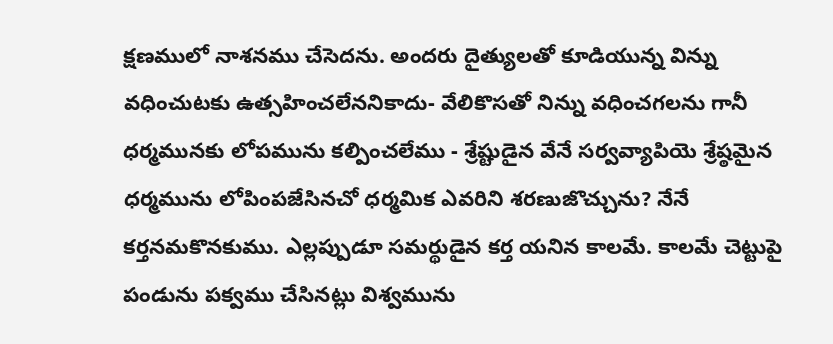క్షణములో నాశనము చేసెదను. అందరు దైత్యులతో కూడియున్న విన్ను వధించుటకు ఉత్సహించలేననికాదు- వేలికొసతో నిన్ను వధించగలను గానీ ధర్మమునకు లోపమును కల్పించలేము - శ్రేష్టుడైన వేనే సర్వవ్యాపియె శ్రేష్ఠమైన ధర్మమును లోపింపజేసినచో ధర్మమిక ఎవరిని శరణుజొచ్చును? నేనే కర్తనమకొనకుము. ఎల్లప్పుడూ సమర్థుడైన కర్త యనిన కాలమే. కాలమే చెట్టుపై పండును పక్వము చేసినట్లు విశ్వమును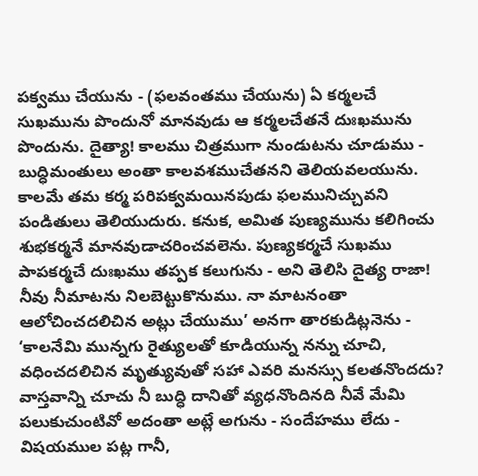పక్వము చేయును - (ఫలవంతము చేయును) ఏ కర్మలచే సుఖమును పొందునో మానవుడు ఆ కర్మలచేతనే దుఃఖమును పొందును. దైత్యా! కాలము చిత్రముగా నుండుటను చూడుము - బుద్ధిమంతులు అంతా కాలవశముచేతనని తెలియవలయును. కాలమే తమ కర్మ పరిపక్వమయినపుడు ఫలమునిచ్చువని పండితులు తెలియుదురు. కనుక, అమిత పుణ్యమును కలిగించు శుభకర్మనే మానవుడాచరించవలెను. పుణ్యకర్మచే సుఖము పాపకర్మచే దుఃఖము తప్పక కలుగును - అని తెలిసి దైత్య రాజా! నీవు నీమాటను నిలబెట్టుకొనుము. నా మాటనంతా ఆలోచించదలిచిన అట్లు చేయుము’ అనగా తారకుడిట్లనెను - ‘కాలనేమి మున్నగు రైత్యులతో కూడియున్న నన్ను చూచి, వధించదలిచిన మృత్యువుతో సహా ఎవరి మనస్సు కలతనొందదు? వాస్తవాన్ని చూచు నీ బుద్ధి దానితో వ్యధనొందినది నీవే మేమి పలుకుచుంటివో అదంతా అట్లే అగును - సందేహము లేదు - విషయముల పట్ల గానీ,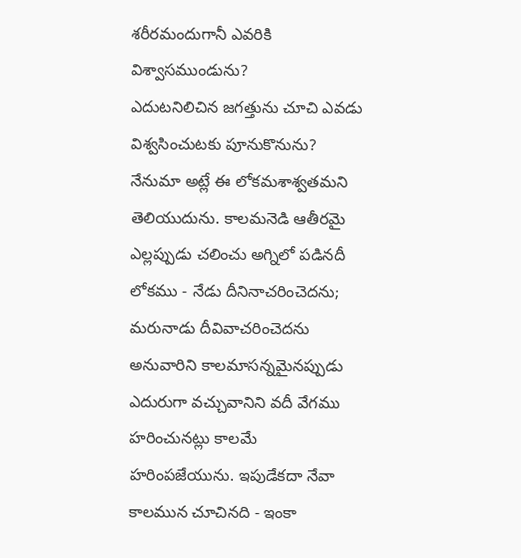శరీరమందుగానీ ఎవరికి విశ్వాసముండును?
ఎదుటనిలిచిన జగత్తును చూచి ఎవడు విశ్వసించుటకు పూనుకొనును? నేనుమా అట్లే ఈ లోకమశాశ్వతమని తెలియుదును. కాలమనెడి ఆతీరమై ఎల్లప్పుడు చలించు అగ్నిలో పడినదీ లోకము - నేడు దీనినాచరించెదను; మరునాడు దీవివాచరించెదను అనువారిని కాలమాసన్నమైనప్పుడు ఎదురుగా వచ్చువానిని వదీ వేగము హరించునట్లు కాలమే హరింపజేయును. ఇపుడేకదా నేవా కాలమున చూచినది - ఇంకా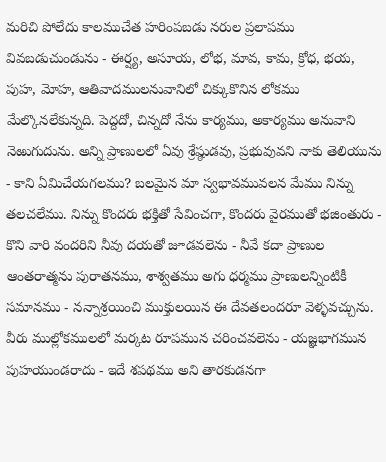మరిచి పోలేదు కాలముచేత హరింపబడు నరుల ప్రలాపము వివబడుచుండును - ఈర్ష్య, అసూయ, లోభ, మావ, కామ, క్రోధ, భయ, పుహ, మోహ, ఆతివాదములనువానిలో చిక్కుకొనిన లోకము మేల్కొనలేకున్నది. పెద్దదో, చిన్నదో నేను కార్యము, అకార్యము అనువాని నెఱుగుదును. అన్ని ప్రాణులలో ఏవు శ్రేష్ఠుడవు, ప్రభువువని నాకు తెలియును - కాని ఏమిచేయగలము? బలమైన మా స్వభావమువలన మేము నిన్ను తలచలేము. నిన్ను కొందరు భక్తితో సేవించగా, కొందరు వైరముతో భజింతురు - కొని వారి వందరిని నీవు దయతో జూడవలెను - నీవే కదా ప్రాణుల ఆంతరాత్మను పురాతనము, శాశ్వతము అగు ధర్మము ప్రాణులన్నింటికీ సమానము - నన్నాశ్రయించి ముక్తులయిన ఈ దేవతలందరూ వెళ్ళవచ్చును. వీరు ముల్లోకములలో మర్కట రూపమున చరించవలెను - యజ్ఞభాగమున పుహయుండరాదు - ఇదే శపథము అని తారకుడనగా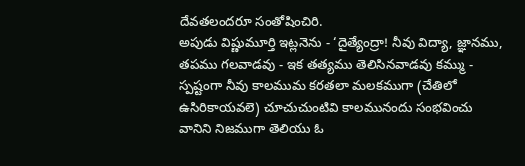దేవతలందరూ సంతోషించిరి.
అపుడు విష్ణుమూర్తి ఇట్లనెను - ‘దైత్యేంద్రా! నీవు విద్యా, జ్ఞానము, తపము గలవాడవు - ఇక తత్యము తెలిసినవాడవు కమ్ము - స్పష్టంగా నీవు కాలముమ కరతలా మలకముగా (చేతిలో ఉసిరికాయవలె) చూచుచుంటివి కాలమునందు సంభవించు వానిని నిజముగా తెలియు ఓ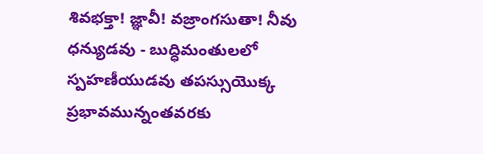శివభక్తా! జ్ఞావీ! వజ్రాంగసుతా! నీవు ధన్యుడవు - బుద్ధిమంతులలో స్పహణీయుడవు తపస్సుయొక్క ప్రభావమున్నంతవరకు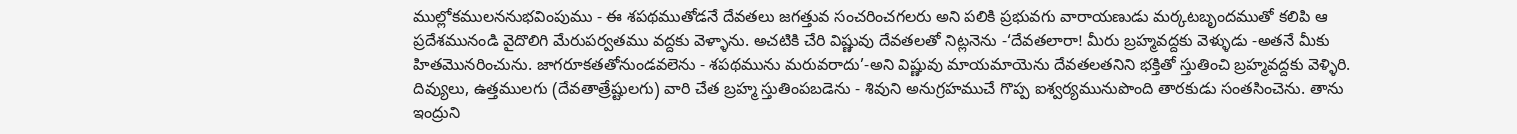ముల్లోకములననుభవింపుము - ఈ శపథముతోడనే దేవతలు జగత్తువ సంచరించగలరు అని పలికి ప్రభువగు వారాయణుడు మర్కటబృందముతో కలిపి ఆ ప్రదేశమునండి వైదొలిగి మేరుపర్వతము వద్దకు వెళ్ళాను. అచటికి చేరి విష్ణువు దేవతలతో నిట్లనెను -‘దేవతలారా! మీరు బ్రహ్మవద్దకు వెళ్ళుడు -అతనే మీకు హితమొనరించును. జాగరూకతతోనుండవలెను - శపథమును మరువరాదు’-అని విష్ణువు మాయమాయెను దేవతలతనిని భక్తితో స్తుతించి బ్రహ్మవద్దకు వెళ్ళిరి. దివ్యులు, ఉత్తములగు (దేవతాత్రేష్టులగు) వారి చేత బ్రహ్మ స్తుతింపబడెను - శివుని అనుగ్రహముచే గొప్ప ఐశ్వర్యమునుపొంది తారకుడు సంతసించెను. తాను ఇంద్రుని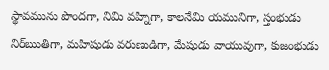స్థావమును పొందగా, నిమి వహ్నిగా, కాలనేమి యమునిగా, స్తంభుడు నిర్ఋతిగా, మహిషుడు వరుణుడిగా, మేషుడు వాయువుగా, కుజంభుడు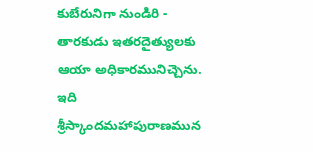కుబేరునిగా నుండిరి - తారకుడు ఇతరదైత్యులకు ఆయా అధికారమునిచ్చెను.
ఇది శ్రీస్కాందమహాపురాణమున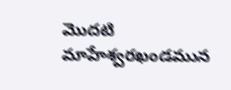మొదటి మాహేశ్వరఖండమున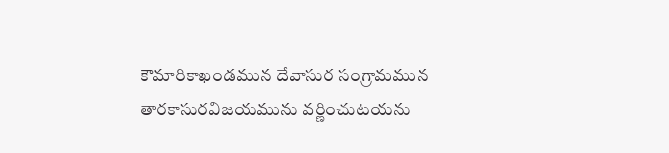కౌమారికాఖండమున దేవాసుర సంగ్రామమున తారకాసురవిజయమును వర్ణించుటయను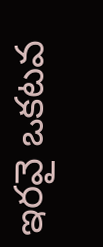ఇరవై ఒకటవ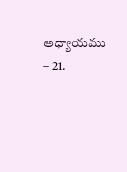అధ్యాయము – 21.